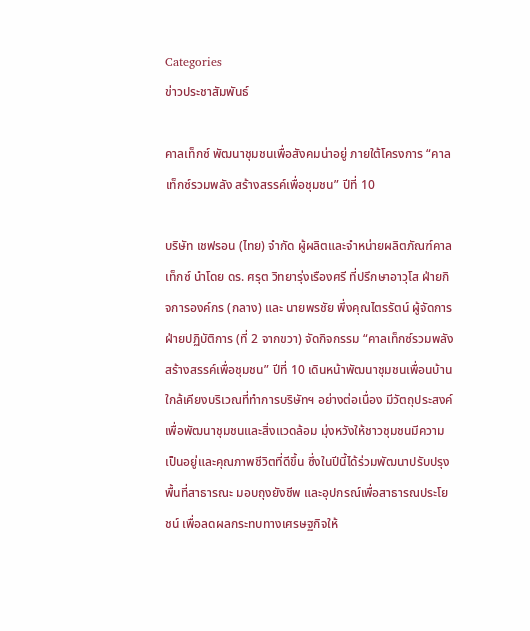Categories
ข่าวประชาสัมพันธ์

คาลเท็กซ์ พัฒนาชุมชนเพื่อสังคมน่าอยู่ ภายใต้โครงการ “คาลเท็กซ์รวมพลัง สร้างสรรค์เพื่อชุมชน” ปีที่ 10

บริษัท เชฟรอน (ไทย) จำกัด ผู้ผลิตและจำหน่ายผลิตภัณฑ์คาลเท็กซ์ นำโดย ดร. ศรุต วิทยารุ่งเรืองศรี ที่ปรึกษาอาวุโส ฝ่ายกิจการองค์กร (กลาง) และ นายพรชัย พึ่งคุณไตรรัตน์ ผู้จัดการฝ่ายปฏิบัติการ (ที่ 2 จากขวา) จัดกิจกรรม “คาลเท็กซ์รวมพลัง สร้างสรรค์เพื่อชุมชน” ปีที่ 10 เดินหน้าพัฒนาชุมชนเพื่อนบ้านใกล้เคียงบริเวณที่ทำการบริษัทฯ อย่างต่อเนื่อง มีวัตถุประสงค์เพื่อพัฒนาชุมชนและสิ่งแวดล้อม มุ่งหวังให้ชาวชุมชนมีความเป็นอยู่และคุณภาพชีวิตที่ดีขึ้น ซึ่งในปีนี้ได้ร่วมพัฒนาปรับปรุงพื้นที่สาธารณะ มอบถุงยังชีพ และอุปกรณ์เพื่อสาธารณประโยชน์ เพื่อลดผลกระทบทางเศรษฐกิจให้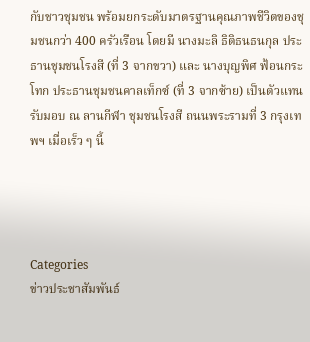กับชาวชุมชน พร้อมยกระดับมาตรฐานคุณภาพชีวิตของชุมชนกว่า 400 ครัวเรือน โดยมี นางมะลิ ธิติธนธนกุล ประธานชุมชนโรงสี (ที่ 3 จากขวา) และ นางบุญพิศ ฟ้อนกระโทก ประธานชุมชนคาลเท็กซ์ (ที่ 3 จากซ้าย) เป็นตัวแทนรับมอบ ณ ลานกีฬา ชุมชนโรงสี ถนนพระรามที่ 3 กรุงเทพฯ เมื่อเร็ว ๆ นี้




Categories
ข่าวประชาสัมพันธ์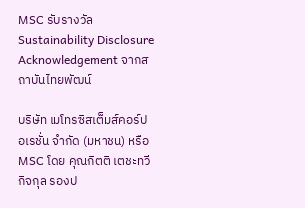MSC รับรางวัล Sustainability Disclosure Acknowledgement จากสถาบันไทยพัฒน์

บริษัท เมโทรซิสเต็มส์คอร์ปอเรชั่น จำกัด (มหาชน) หรือ MSC โดย คุณกิตติ เตชะทวีกิจกุล รองป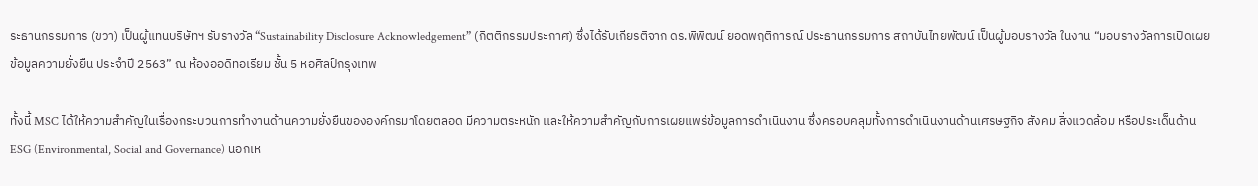ระธานกรรมการ (ขวา) เป็นผู้แทนบริษัทฯ รับรางวัล “Sustainability Disclosure Acknowledgement” (กิตติกรรมประกาศ) ซึ่งได้รับเกียรติจาก ดร.พิพิฒน์ ยอดพฤติการณ์ ประธานกรรมการ สถาบันไทยพัฒน์ เป็นผู้มอบรางวัล ในงาน “มอบรางวัลการเปิดเผยข้อมูลความยั่งยืน ประจำปี 2563” ณ ห้องออดิทอเรียม ชั้น 5 หอศิลป์กรุงเทพ

ทั้งนี้ MSC ได้ให้ความสำคัญในเรื่องกระบวนการทำงานด้านความยั่งยืนขององค์กรมาโดยตลอด มีความตระหนัก และให้ความสำคัญกับการเผยแพร่ข้อมูลการดำเนินงาน ซึ่งครอบคลุมทั้งการดำเนินงานด้านเศรษฐกิจ สังคม สิ่งแวดล้อม หรือประเด็นด้าน ESG (Environmental, Social and Governance) นอกเห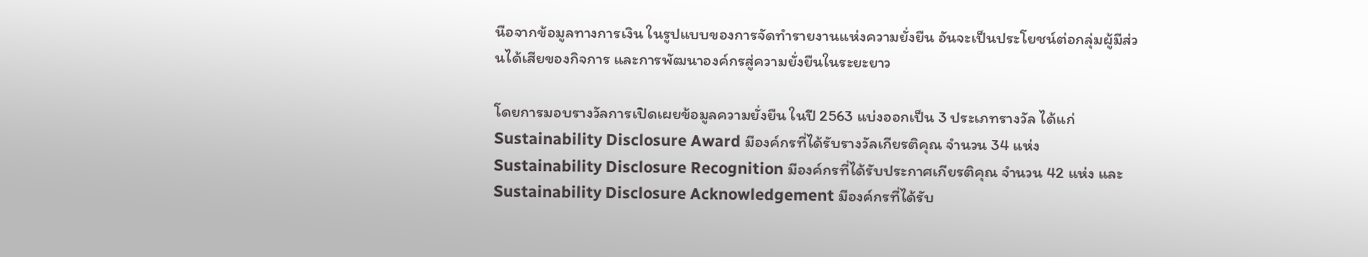นือจากข้อมูลทางการเงิน ในรูปแบบของการจัดทำรายงานแห่งความยั่งยืน อันจะเป็นประโยชน์ต่อกลุ่มผู้มีส่วนได้เสียของกิจการ และการพัฒนาองค์กรสู่ความยั่งยืนในระยะยาว

โดยการมอบรางวัลการเปิดเผยข้อมูลความยั่งยืน ในปี 2563 แบ่งออกเป็น 3 ประเภทรางวัล ได้แก่ Sustainability Disclosure Award มีองค์กรที่ได้รับรางวัลเกียรติคุณ จำนวน 34 แห่ง Sustainability Disclosure Recognition มีองค์กรที่ได้รับประกาศเกียรติคุณ จำนวน 42 แห่ง และ Sustainability Disclosure Acknowledgement มีองค์กรที่ได้รับ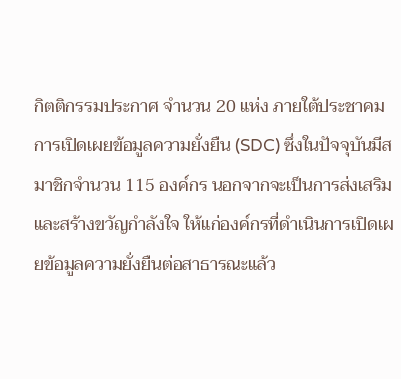กิตติกรรมประกาศ จำนวน 20 แห่ง ภายใต้ประชาคมการเปิดเผยข้อมูลความยั่งยืน (SDC) ซึ่งในปัจจุบันมีสมาชิกจำนวน 115 องค์กร นอกจากจะเป็นการส่งเสริมและสร้างขวัญกำลังใจ ให้แก่องค์กรที่ดำเนินการเปิดเผยข้อมูลความยั่งยืนต่อสาธารณะแล้ว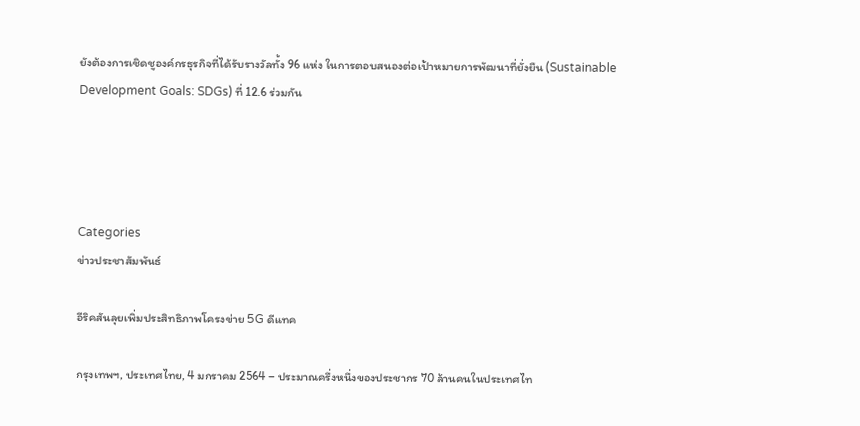ยังต้องการเชิดชูองค์กรธุรกิจที่ได้รับรางวัลทั้ง 96 แห่ง ในการตอบสนองต่อเป้าหมายการพัฒนาที่ยั่งยืน (Sustainable Development Goals: SDGs) ที่ 12.6 ร่วมกัน




Categories
ข่าวประชาสัมพันธ์

อีริคสันลุยเพิ่มประสิทธิภาพโครงข่าย 5G ดีแทค

กรุงเทพฯ, ประเทศไทย, 4 มกราคม 2564 – ประมาณครึ่งหนึ่งของประชากร 70 ล้านคนในประเทศไท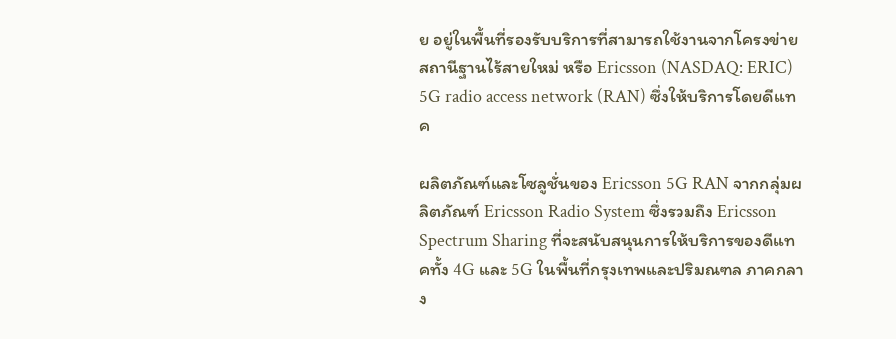ย อยู่ในพื้นที่รองรับบริการที่สามารถใช้งานจากโครงข่ายสถานีฐานไร้สายใหม่ หรือ Ericsson (NASDAQ: ERIC) 5G radio access network (RAN) ซึ่งให้บริการโดยดีแทค

ผลิตภัณฑ์และโซลูชั่นของ Ericsson 5G RAN จากกลุ่มผลิตภัณฑ์ Ericsson Radio System ซึ่งรวมถึง Ericsson Spectrum Sharing ที่จะสนับสนุนการให้บริการของดีแทคทั้ง 4G และ 5G ในพื้นที่กรุงเทพและปริมณฑล ภาคกลาง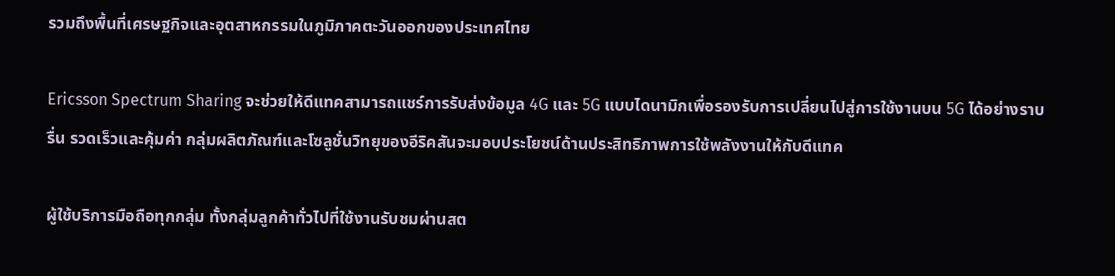รวมถึงพื้นที่เศรษฐกิจและอุตสาหกรรมในภูมิภาคตะวันออกของประเทศไทย

Ericsson Spectrum Sharing จะช่วยให้ดีแทคสามารถแชร์การรับส่งข้อมูล 4G และ 5G แบบไดนามิกเพื่อรองรับการเปลี่ยนไปสู่การใช้งานบน 5G ได้อย่างราบรื่น รวดเร็วและคุ้มค่า กลุ่มผลิตภัณฑ์และโซลูชั่นวิทยุของอีริคสันจะมอบประโยชน์ด้านประสิทธิภาพการใช้พลังงานให้กับดีแทค

ผู้ใช้บริการมือถือทุกกลุ่ม ทั้งกลุ่มลูกค้าทั่วไปที่ใช้งานรับชมผ่านสต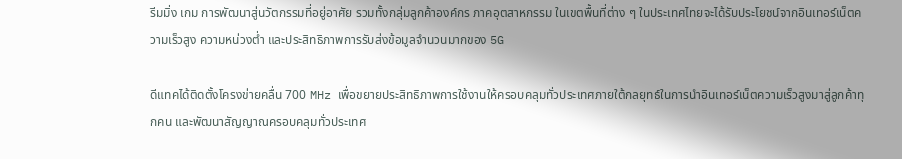รีมมิ่ง เกม การพัฒนาสู่นวัตกรรมที่อยู่อาศัย รวมทั้งกลุ่มลูกค้าองค์กร ภาคอุตสาหกรรม ในเขตพื้นที่ต่าง ๆ ในประเทศไทยจะได้รับประโยชน์จากอินเทอร์เน็ตความเร็วสูง ความหน่วงต่ำ และประสิทธิภาพการรับส่งข้อมูลจำนวนมากของ 5G

ดีแทคได้ติดตั้งโครงข่ายคลื่น 700 MHz เพื่อขยายประสิทธิภาพการใช้งานให้ครอบคลุมทั่วประเทศภายใต้กลยุทธ์ในการนำอินเทอร์เน็ตความเร็วสูงมาสู่ลูกค้าทุกคน และพัฒนาสัญญาณครอบคลุมทั่วประเทศ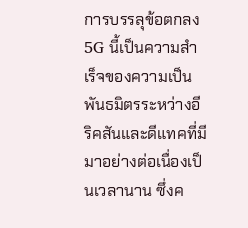การบรรลุข้อตกลง 5G นี้เป็นความสำเร็จของความเป็นพันธมิตรระหว่างอีริคสันและดีแทคที่มีมาอย่างต่อเนื่องเป็นเวลานาน ซึ่งค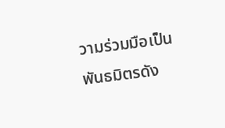วามร่วมมือเป็นพันธมิตรดัง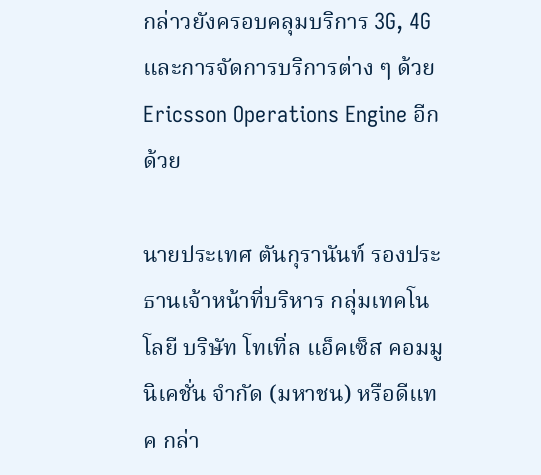กล่าวยังครอบคลุมบริการ 3G, 4G และการจัดการบริการต่าง ๆ ด้วย Ericsson Operations Engine อีกด้วย

นายประเทศ ตันกุรานันท์ รองประธานเจ้าหน้าที่บริหาร กลุ่มเทคโนโลยี บริษัท โทเทิ่ล แอ็คเซ็ส คอมมูนิเคชั่น จำกัด (มหาชน) หรือดีแทค กล่า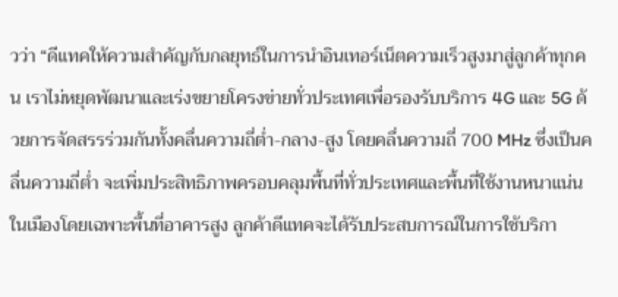วว่า “ดีแทคให้ความสำคัญกับกลยุทธ์ในการนำอินเทอร์เน็ตความเร็วสูงมาสู่ลูกค้าทุกคน เราไม่หยุดพัฒนาและเร่งขยายโครงข่ายทั่วประเทศเพื่อรองรับบริการ 4G และ 5G ด้วยการจัดสรรร่วมกันทั้งคลื่นความถี่ต่ำ-กลาง-สูง โดยคลื่นความถี่ 700 MHz ซึ่งเป็นคลื่นความถี่ต่ำ จะเพิ่มประสิทธิภาพครอบคลุมพื้นที่ทั่วประเทศและพื้นที่ใช้งานหนาแน่นในเมืองโดยเฉพาะพื้นที่อาคารสูง ลูกค้าดีแทคจะได้รับประสบการณ์ในการใช้บริกา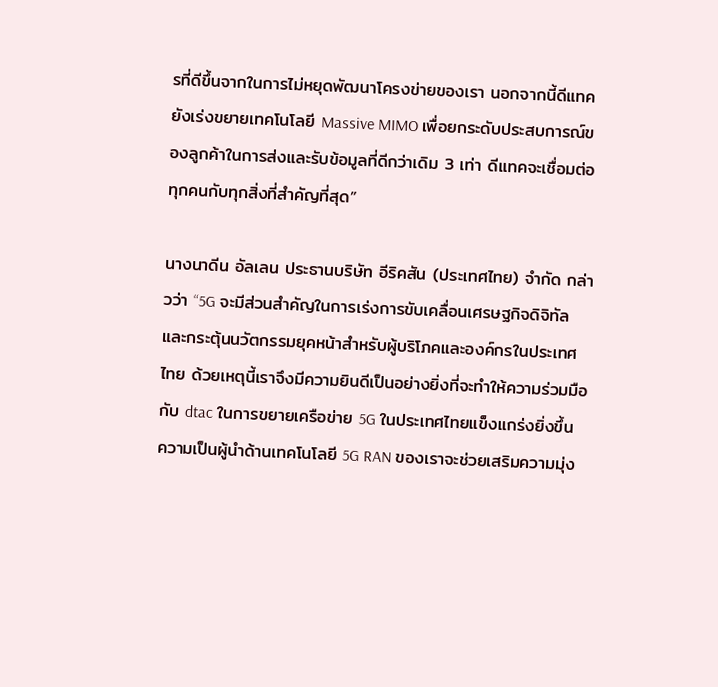รที่ดีขึ้นจากในการไม่หยุดพัฒนาโครงข่ายของเรา นอกจากนี้ดีแทคยังเร่งขยายเทคโนโลยี Massive MIMO เพื่อยกระดับประสบการณ์ของลูกค้าในการส่งและรับข้อมูลที่ดีกว่าเดิม 3 เท่า ดีแทคจะเชื่อมต่อทุกคนกับทุกสิ่งที่สำคัญที่สุด”

นางนาดีน อัลเลน ประธานบริษัท อีริคสัน (ประเทศไทย) จำกัด กล่าวว่า “5G จะมีส่วนสำคัญในการเร่งการขับเคลื่อนเศรษฐกิจดิจิทัลและกระตุ้นนวัตกรรมยุคหน้าสำหรับผู้บริโภคและองค์กรในประเทศไทย ด้วยเหตุนี้เราจึงมีความยินดีเป็นอย่างยิ่งที่จะทำให้ความร่วมมือกับ dtac ในการขยายเครือข่าย 5G ในประเทศไทยแข็งแกร่งยิ่งขึ้น ความเป็นผู้นำด้านเทคโนโลยี 5G RAN ของเราจะช่วยเสริมความมุ่ง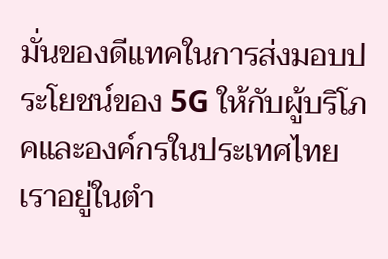มั่นของดีแทคในการส่งมอบประโยชน์ของ 5G ให้กับผู้บริโภคและองค์กรในประเทศไทย เราอยู่ในตำ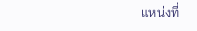แหน่งที่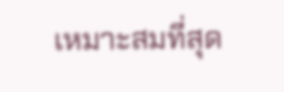เหมาะสมที่สุด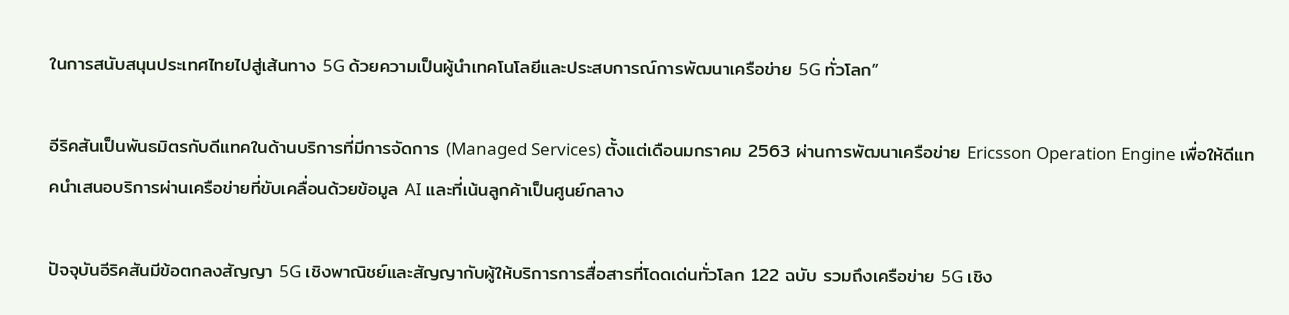ในการสนับสนุนประเทศไทยไปสู่เส้นทาง 5G ด้วยความเป็นผู้นำเทคโนโลยีและประสบการณ์การพัฒนาเครือข่าย 5G ทั่วโลก”

อีริคสันเป็นพันธมิตรกับดีแทคในด้านบริการที่มีการจัดการ (Managed Services) ตั้งแต่เดือนมกราคม 2563 ผ่านการพัฒนาเครือข่าย Ericsson Operation Engine เพื่อให้ดีแทคนำเสนอบริการผ่านเครือข่ายที่ขับเคลื่อนด้วยข้อมูล AI และที่เน้นลูกค้าเป็นศูนย์กลาง

ปัจจุบันอีริคสันมีข้อตกลงสัญญา 5G เชิงพาณิชย์และสัญญากับผู้ให้บริการการสื่อสารที่โดดเด่นทั่วโลก 122 ฉบับ รวมถึงเครือข่าย 5G เชิง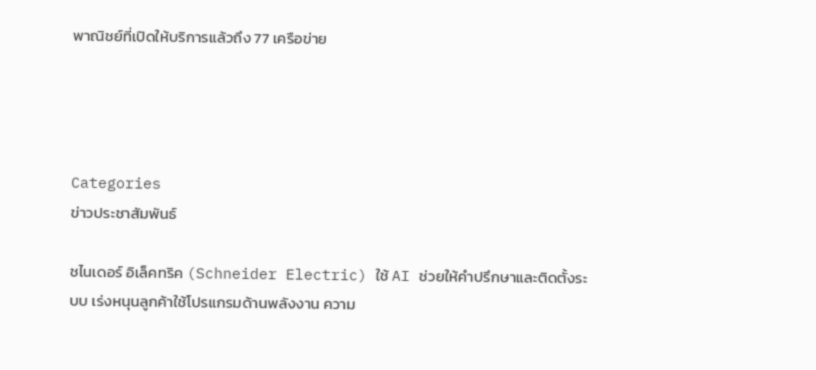พาณิชย์ที่เปิดให้บริการแล้วถึง 77 เครือข่าย




Categories
ข่าวประชาสัมพันธ์

ชไนเดอร์ อิเล็คทริค (Schneider Electric) ใช้ AI ช่วยให้คำปรึกษาและติดตั้งระบบ เร่งหนุนลูกค้าใช้โปรแกรมด้านพลังงาน ความ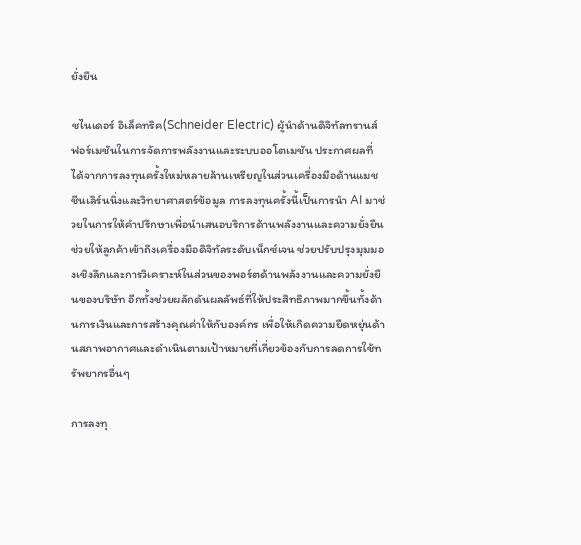ยั่งยืน

ชไนเดอร์ อิเล็คทริค(Schneider Electric) ผู้นำด้านดิจิทัลทรานส์ฟอร์เมชันในการจัดการพลังงานและระบบออโตเมชัน ประกาศผลที่ได้จากการลงทุนครั้งใหม่หลายล้านเหรียญในส่วนเครื่องมือด้านแมชชีนเลิร์นนิ่งและวิทยาศาสตร์ข้อมูล การลงทุนครั้งนี้เป็นการนำ AI มาช่วยในการให้คำปรึกษาเพื่อนำเสนอบริการด้านพลังงานและความยั่งยืน ช่วยให้ลูกค้าเข้าถึงเครื่องมือดิจิทัลระดับเน็กซ์เจน ช่วยปรับปรุงมุมมองเชิงลึกและการวิเคราะห์ในส่วนของพอร์ตด้านพลังงานและความยั่งยืนของบริษัท อีกทั้งช่วยผลักดันผลลัพธ์ที่ให้ประสิทธิภาพมากขึ้นทั้งด้านการเงินและการสร้างคุณค่าให้กับองค์กร เพื่อให้เกิดความยืดหยุ่นด้านสภาพอากาศและดำเนินตามเป้าหมายที่เกี่ยวข้องกับการลดการใช้ทรัพยากรอื่นๆ

การลงทุ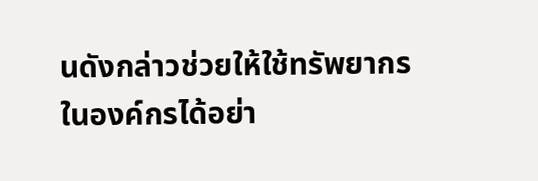นดังกล่าวช่วยให้ใช้ทรัพยากรในองค์กรได้อย่า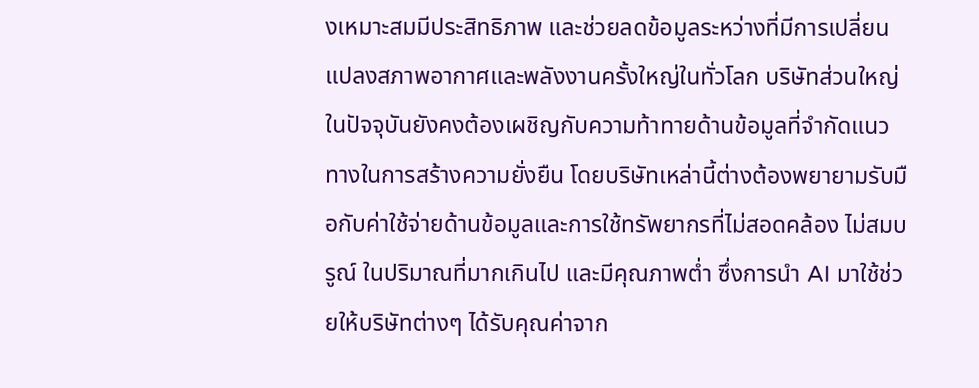งเหมาะสมมีประสิทธิภาพ และช่วยลดข้อมูลระหว่างที่มีการเปลี่ยนแปลงสภาพอากาศและพลังงานครั้งใหญ่ในทั่วโลก บริษัทส่วนใหญ่ในปัจจุบันยังคงต้องเผชิญกับความท้าทายด้านข้อมูลที่จำกัดแนวทางในการสร้างความยั่งยืน โดยบริษัทเหล่านี้ต่างต้องพยายามรับมือกับค่าใช้จ่ายด้านข้อมูลและการใช้ทรัพยากรที่ไม่สอดคล้อง ไม่สมบรูณ์ ในปริมาณที่มากเกินไป และมีคุณภาพต่ำ ซึ่งการนำ AI มาใช้ช่วยให้บริษัทต่างๆ ได้รับคุณค่าจาก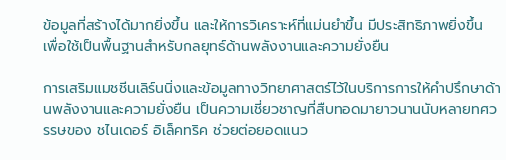ข้อมูลที่สร้างได้มากยิ่งขึ้น และให้การวิเคราะห์ที่แม่นยำขึ้น มีประสิทธิภาพยิ่งขึ้น เพื่อใช้เป็นพื้นฐานสำหรับกลยุทธ์ด้านพลังงานและความยั่งยืน

การเสริมแมชชีนเลิร์นนิ่งและข้อมูลทางวิทยาศาสตร์ไว้ในบริการการให้คำปรึกษาด้านพลังงานและความยั่งยืน เป็นความเชี่ยวชาญที่สืบทอดมายาวนานนับหลายทศวรรษของ ชไนเดอร์ อิเล็คทริค ช่วยต่อยอดแนว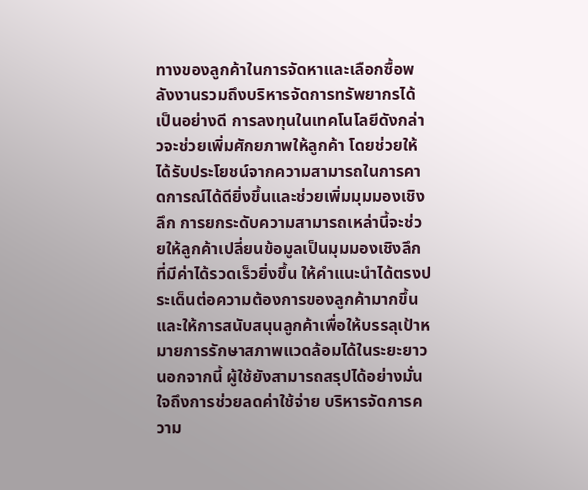ทางของลูกค้าในการจัดหาและเลือกซื้อพลังงานรวมถึงบริหารจัดการทรัพยากรได้เป็นอย่างดี การลงทุนในเทคโนโลยีดังกล่าวจะช่วยเพิ่มศักยภาพให้ลูกค้า โดยช่วยให้ได้รับประโยชน์จากความสามารถในการคาดการณ์ได้ดียิ่งขึ้นและช่วยเพิ่มมุมมองเชิงลึก การยกระดับความสามารถเหล่านี้จะช่วยให้ลูกค้าเปลี่ยนข้อมูลเป็นมุมมองเชิงลึกที่มีค่าได้รวดเร็วยิ่งขึ้น ให้คำแนะนำได้ตรงประเด็นต่อความต้องการของลูกค้ามากขึ้น และให้การสนับสนุนลูกค้าเพื่อให้บรรลุเป้าหมายการรักษาสภาพแวดล้อมได้ในระยะยาว นอกจากนี้ ผู้ใช้ยังสามารถสรุปได้อย่างมั่นใจถึงการช่วยลดค่าใช้จ่าย บริหารจัดการความ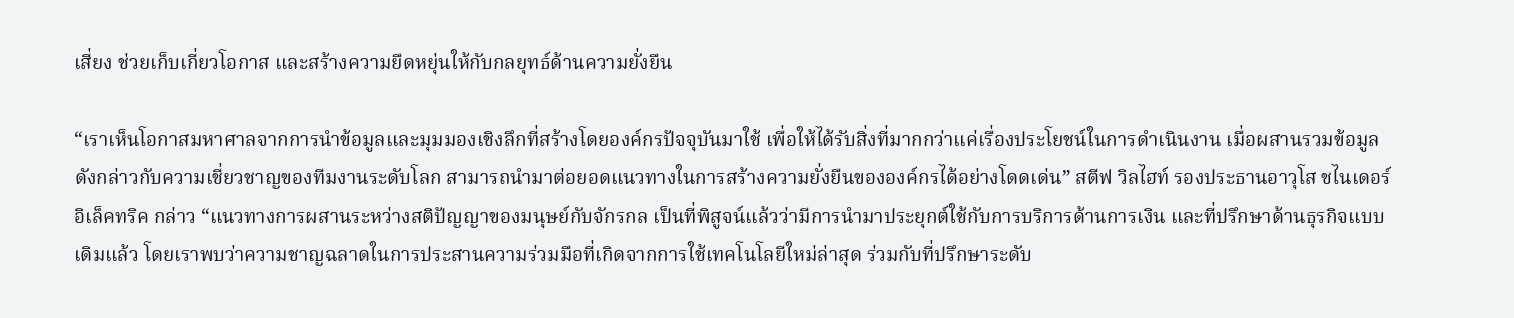เสี่ยง ช่วยเก็บเกี่ยวโอกาส และสร้างความยืดหยุ่นให้กับกลยุทธ์ด้านความยั่งยืน

“เราเห็นโอกาสมหาศาลจากการนำข้อมูลและมุมมองเชิงลึกที่สร้างโดยองค์กรปัจจุบันมาใช้ เพื่อให้ได้รับสิ่งที่มากกว่าแค่เรื่องประโยชน์ในการดำเนินงาน เมื่อผสานรวมข้อมูลดังกล่าวกับความเชี่ยวชาญของทีมงานระดับโลก สามารถนำมาต่อยอดแนวทางในการสร้างความยั่งยืนขององค์กรได้อย่างโดดเด่น” สตีฟ วิลไฮท์ รองประธานอาวุโส ชไนเดอร์ อิเล็คทริค กล่าว “แนวทางการผสานระหว่างสติปัญญาของมนุษย์กับจักรกล เป็นที่พิสูจน์แล้วว่ามีการนำมาประยุกต์ใช้กับการบริการด้านการเงิน และที่ปรึกษาด้านธุรกิจแบบเดิมแล้ว โดยเราพบว่าความชาญฉลาดในการประสานความร่วมมือที่เกิดจากการใช้เทคโนโลยีใหม่ล่าสุด ร่วมกับที่ปรึกษาระดับ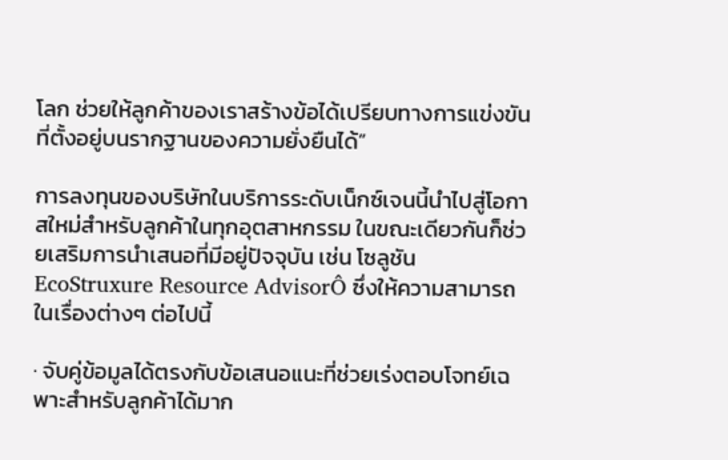โลก ช่วยให้ลูกค้าของเราสร้างข้อได้เปรียบทางการแข่งขันที่ตั้งอยู่บนรากฐานของความยั่งยืนได้”

การลงทุนของบริษัทในบริการระดับเน็กซ์เจนนี้นำไปสู่โอกาสใหม่สำหรับลูกค้าในทุกอุตสาหกรรม ในขณะเดียวกันก็ช่วยเสริมการนำเสนอที่มีอยู่ปัจจุบัน เช่น โซลูชัน EcoStruxure Resource AdvisorÔ ซึ่งให้ความสามารถในเรื่องต่างๆ ต่อไปนี้

· จับคู่ข้อมูลได้ตรงกับข้อเสนอแนะที่ช่วยเร่งตอบโจทย์เฉพาะสำหรับลูกค้าได้มาก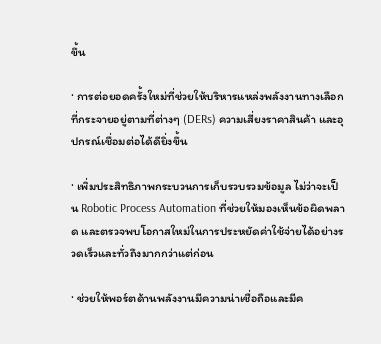ขึ้น

· การต่อยอดครั้งใหม่ที่ช่วยให้บริหารแหล่งพลังงานทางเลือกที่กระจายอยู่ตามที่ต่างๆ (DERs) ความเสี่ยงราคาสินค้า และอุปกรณ์เชื่อมต่อได้ดียิ่งขึ้น

· เพิ่มประสิทธิภาพกระบวนการเก็บรวบรวมข้อมูล ไม่ว่าจะเป็น Robotic Process Automation ที่ช่วยให้มองเห็นข้อผิดพลาด และตรวจพบโอกาสใหม่ในการประหยัดค่าใช้จ่ายได้อย่างรวดเร็วและทั่วถึงมากกว่าแต่ก่อน

· ช่วยให้พอร์ตด้านพลังงานมีความน่าเชื่อถือและมีค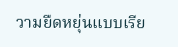วามยืดหยุ่นแบบเรีย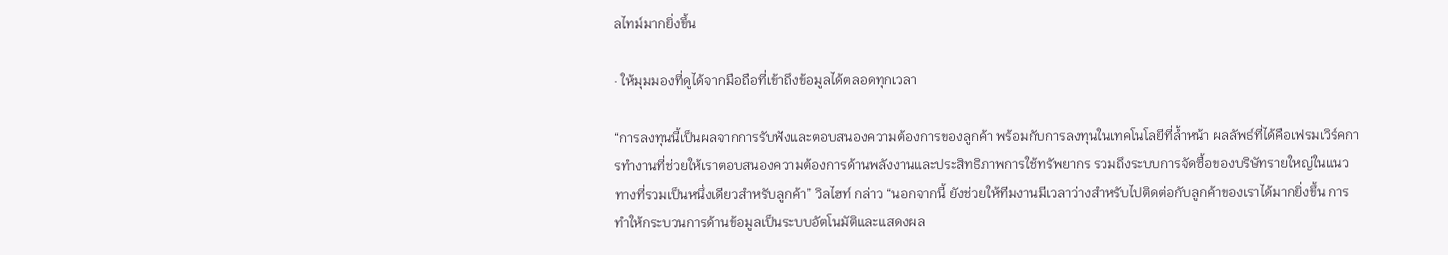ลไทม์มากยิ่งขึ้น

· ให้มุมมองที่ดูได้จากมือถือที่เข้าถึงข้อมูลได้ตลอดทุกเวลา

“การลงทุนนี้เป็นผลจากการรับฟังและตอบสนองความต้องการของลูกค้า พร้อมกับการลงทุนในเทคโนโลยีที่ล้ำหน้า ผลลัพธ์ที่ได้คือเฟรมเวิร์คการทำงานที่ช่วยให้เราตอบสนองความต้องการด้านพลังงานและประสิทธิภาพการใช้ทรัพยากร รวมถึงระบบการจัดซื้อของบริษัทรายใหญ่ในแนวทางที่รวมเป็นหนึ่งเดียวสำหรับลูกค้า” วิลไฮท์ กล่าว “นอกจากนี้ ยังช่วยให้ทีมงานมีเวลาว่างสำหรับไปติดต่อกับลูกค้าของเราได้มากยิ่งขึ้น การทำให้กระบวนการด้านข้อมูลเป็นระบบอัตโนมัติและแสดงผล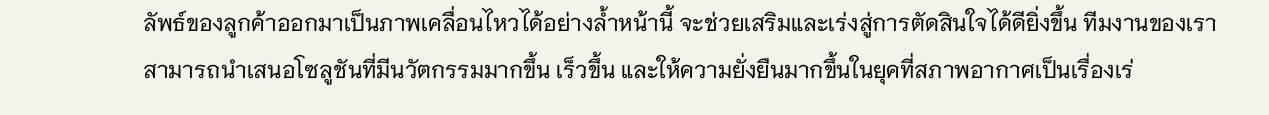ลัพธ์ของลูกค้าออกมาเป็นภาพเคลื่อนไหวได้อย่างล้ำหน้านี้ จะช่วยเสริมและเร่งสู่การตัดสินใจได้ดียิ่งขึ้น ทีมงานของเราสามารถนำเสนอโซลูชันที่มีนวัตกรรมมากขึ้น เร็วขึ้น และให้ความยั่งยืนมากขึ้นในยุคที่สภาพอากาศเป็นเรื่องเร่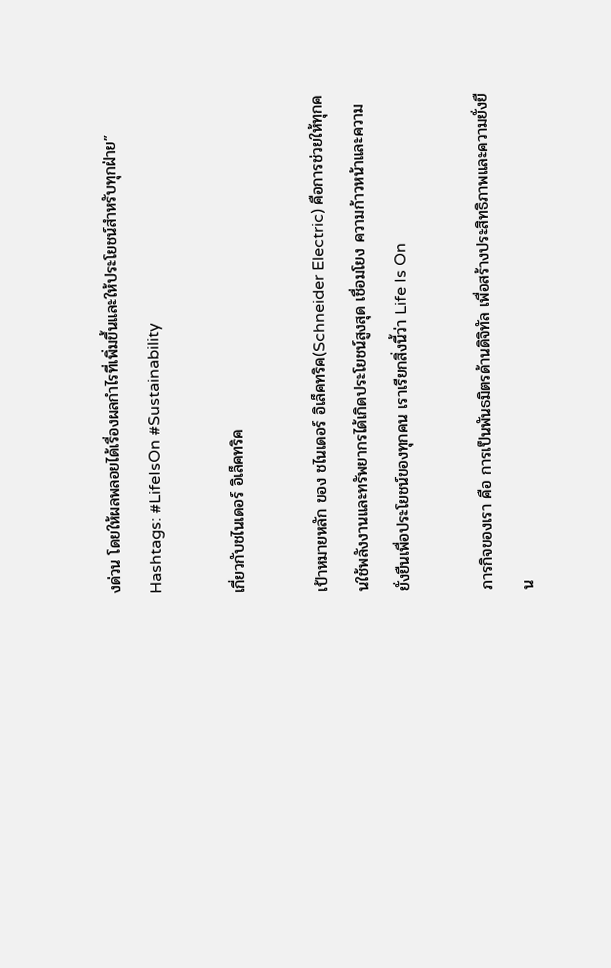งด่วน โดยให้ผลพลอยได้เรื่องผลกำไรที่เพิ่มขึ้นและให้ประโยชน์สำหรับทุกฝ่าย” Hashtags: #LifeIsOn #Sustainability

เกี่ยวกับชไนเดอร์ อิเล็คทริค

เป้าหมายหลัก ของ ชไนเดอร์ อิเล็คทริค(Schneider Electric) คือการช่วยให้ทุกคนใช้พลังงานและทรัพยากรได้เกิดประโยชน์สูงสุด เชื่อมโยง ความก้าวหน้าและความยั่งยืนเพื่อประโยชน์ของทุกคน เราเรียกสิ่งนี้ว่า Life Is On

ภารกิจของเรา คือ การเป็นพันธมิตรด้านดิจิทัล เพื่อสร้างประสิทธิภาพและความยั่งยืน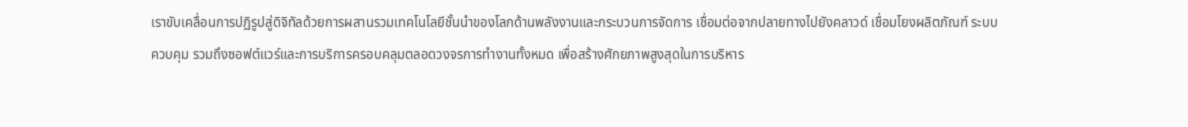เราขับเคลื่อนการปฏิรูปสู่ดิจิทัลด้วยการผสานรวมเทคโนโลยีชั้นนำของโลกด้านพลังงานและกระบวนการจัดการ เชื่อมต่อจากปลายทางไปยังคลาวด์ เชื่อมโยงผลิตภัณฑ์ ระบบควบคุม รวมถึงซอฟต์แวร์และการบริการครอบคลุมตลอดวงจรการทำงานทั้งหมด เพื่อสร้างศักยภาพสูงสุดในการบริหาร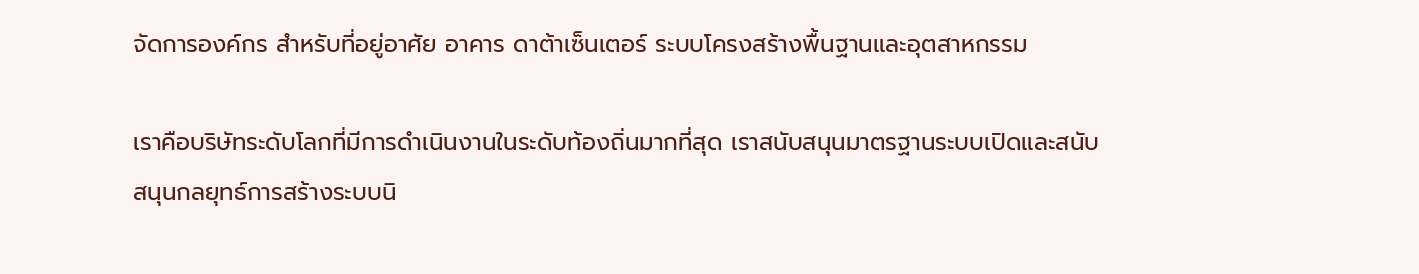จัดการองค์กร สำหรับที่อยู่อาศัย อาคาร ดาต้าเซ็นเตอร์ ระบบโครงสร้างพื้นฐานและอุตสาหกรรม

เราคือบริษัทระดับโลกที่มีการดำเนินงานในระดับท้องถิ่นมากที่สุด เราสนับสนุนมาตรฐานระบบเปิดและสนับสนุนกลยุทธ์การสร้างระบบนิ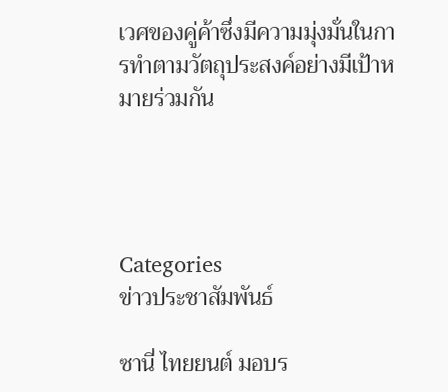เวศของคู่ค้าซึ่งมีความมุ่งมั่นในการทำตามวัตถุประสงค์อย่างมีเป้าหมายร่วมกัน




Categories
ข่าวประชาสัมพันธ์

ซานี่ ไทยยนต์ มอบร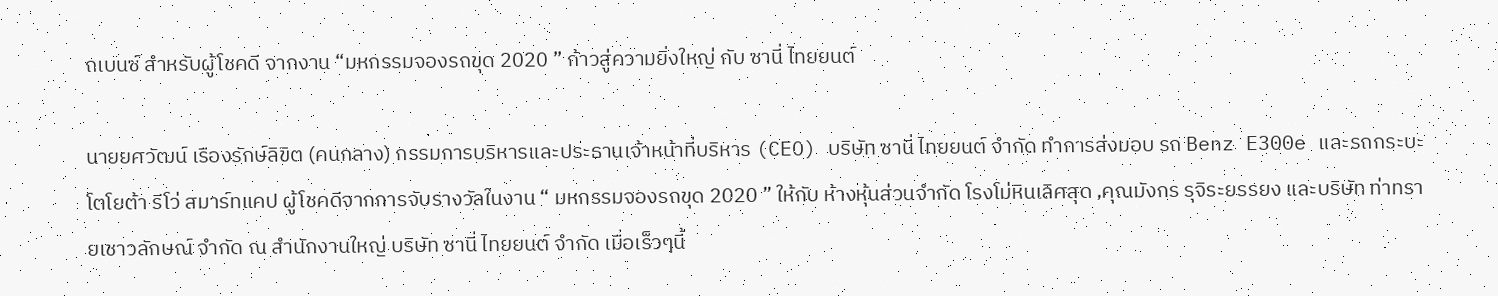ถเบนซ์ สำหรับผู้โชคดี จากงาน “มหกรรมจองรถขุด 2020 ” ก้าวสู่ความยิ่งใหญ่ กับ ซานี่ ไทยยนต์

นายยศวัฒน์ เรืองรักษ์ลิขิต (คนกลาง) กรรมการบริหารและประธานเจ้าหน้าที่บริหาร (CEO) บริษัท ซานี่ ไทยยนต์ จำกัด ทำการส่งมอบ รถ Benz E300e และรถกระบะโตโยต้า รีโว่ สมาร์ทแคป ผู้โชคดีจากการจับรางวัลในงาน “ มหกรรมจองรถขุด 2020 ” ให้กับ ห้างหุ้นส่วนจำกัด โรงโม่หินเลิศสุด ,คุณมังกร รุจิระยรรยง และบริษัท ท่าทรายเชาวลักษณ์ จำกัด ณ สำนักงานใหญ่ บริษัท ซานี่ ไทยยนต์ จำกัด เมื่อเร็วๆนี้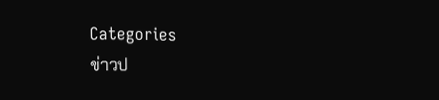Categories
ข่าวป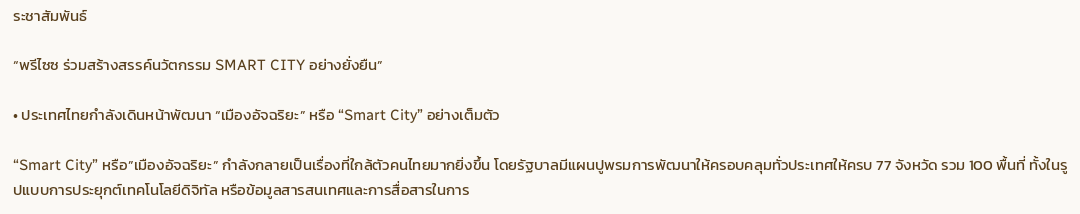ระชาสัมพันธ์

“พรีไซซ ร่วมสร้างสรรค์นวัตกรรม SMART CITY อย่างยั่งยืน”

• ประเทศไทยกำลังเดินหน้าพัฒนา “เมืองอัจฉริยะ” หรือ “Smart City” อย่างเต็มตัว

“Smart City” หรือ”เมืองอัจฉริยะ” กำลังกลายเป็นเรื่องที่ใกล้ตัวคนไทยมากยิ่งขึ้น โดยรัฐบาลมีแผนปูพรมการพัฒนาให้ครอบคลุมทั่วประเทศให้ครบ 77 จังหวัด รวม 100 พื้นที่ ทั้งในรูปแบบการประยุกต์เทคโนโลยีดิจิทัล หรือข้อมูลสารสนเทศและการสื่อสารในการ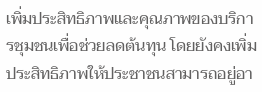เพิ่มประสิทธิภาพและคุณภาพของบริการชุมชนเพื่อช่วยลดต้นทุน โดยยังคงเพิ่มประสิทธิภาพให้ประชาชนสามารถอยู่อา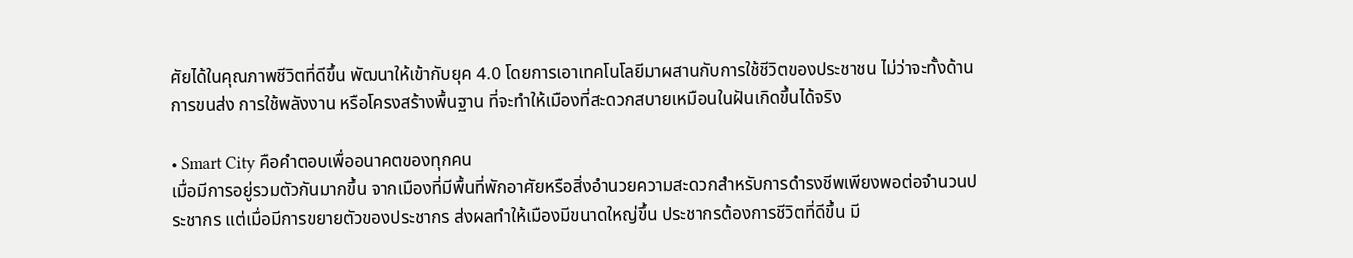ศัยได้ในคุณภาพชีวิตที่ดีขึ้น พัฒนาให้เข้ากับยุค 4.0 โดยการเอาเทคโนโลยีมาผสานกับการใช้ชีวิตของประชาชน ไม่ว่าจะทั้งด้านการขนส่ง การใช้พลังงาน หรือโครงสร้างพื้นฐาน ที่จะทำให้เมืองที่สะดวกสบายเหมือนในฝันเกิดขึ้นได้จริง

• Smart City คือคำตอบเพื่ออนาคตของทุกคน
เมื่อมีการอยู่รวมตัวกันมากขึ้น จากเมืองที่มีพื้นที่พักอาศัยหรือสิ่งอำนวยความสะดวกสำหรับการดำรงชีพเพียงพอต่อจำนวนประชากร แต่เมื่อมีการขยายตัวของประชากร ส่งผลทำให้เมืองมีขนาดใหญ่ขึ้น ประชากรต้องการชีวิตที่ดีขึ้น มี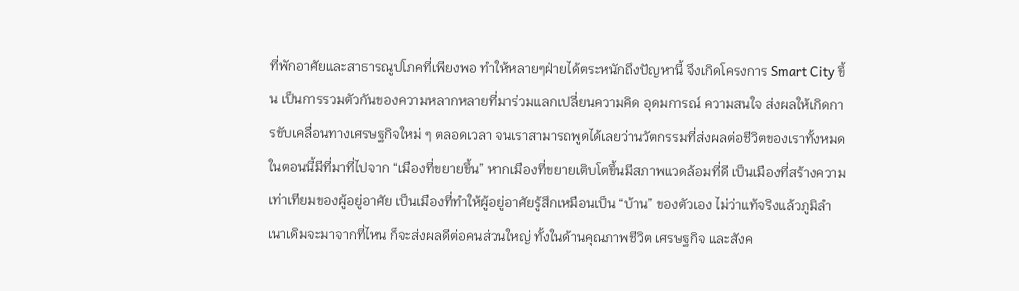ที่พักอาศัยและสาธารณูปโภคที่เพียงพอ ทำให้หลายๆฝ่ายได้ตระหนักถึงปัญหานี้ จึงเกิดโครงการ Smart City ขึ้น เป็นการรวมตัวกันของความหลากหลายที่มาร่วมแลกเปลี่ยนความคิด อุดมการณ์ ความสนใจ ส่งผลให้เกิดการขับเคลื่อนทางเศรษฐกิจใหม่ ๆ ตลอดเวลา จนเราสามารถพูดได้เลยว่านวัตกรรมที่ส่งผลต่อชีวิตของเราทั้งหมดในตอนนี้มีที่มาที่ไปจาก “เมืองที่ขยายขึ้น” หากเมืองที่ขยายเติบโตขึ้นมีสภาพแวดล้อมที่ดี เป็นเมืองที่สร้างความเท่าเทียมของผู้อยู่อาศัย เป็นเมืองที่ทำให้ผู้อยู่อาศัยรู้สึกเหมือนเป็น “บ้าน” ของตัวเอง ไม่ว่าแท้จริงแล้วภูมิลำเนาเดิมจะมาจากที่ไหน ก็จะส่งผลดีต่อคนส่วนใหญ่ ทั้งในด้านคุณภาพชีวิต เศรษฐกิจ และสังค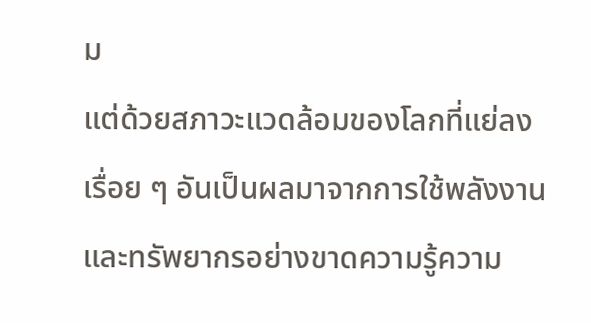ม
แต่ด้วยสภาวะแวดล้อมของโลกที่แย่ลงเรื่อย ๆ อันเป็นผลมาจากการใช้พลังงานและทรัพยากรอย่างขาดความรู้ความ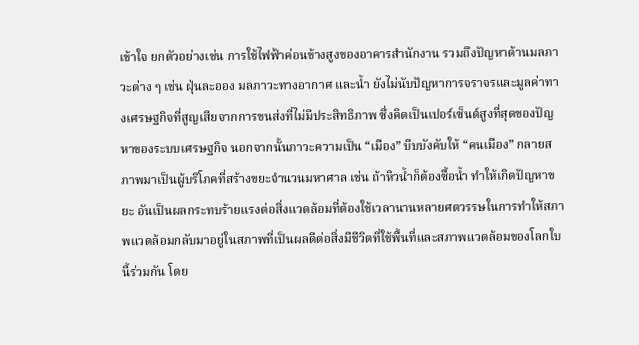เข้าใจ ยกตัวอย่างเช่น การใช้ไฟฟ้าค่อนข้างสูงของอาคารสำนักงาน รวมถึงปัญหาด้านมลภาวะต่าง ๆ เช่น ฝุ่นละออง มลภาวะทางอากาศ และน้ำ ยังไม่นับปัญหาการจราจรและมูลค่าทางเศรษฐกิจที่สูญเสียจากการขนส่งที่ไม่มีประสิทธิภาพ ซึ่งคิดเป็นเปอร์เซ็นต์สูงที่สุดของปัญหาของระบบเศรษฐกิจ นอกจากนั้นภาวะความเป็น “เมือง” บีบบังคับให้ “คนเมือง” กลายสภาพมาเป็นผู้บริโภคที่สร้างขยะจำนวนมหาศาล เช่น ถ้าหิวน้ำก็ต้องซื้อน้ำ ทำให้เกิดปัญหาขยะ อันเป็นผลกระทบร้ายแรงต่อสิ่งแวดล้อมที่ต้องใช้เวลานานหลายศตวรรษในการทำให้สภาพแวดล้อมกลับมาอยู่ในสภาพที่เป็นผลดีต่อสิ่งมีชีวิตที่ใช้พื้นที่และสภาพแวดล้อมของโลกใบนี้ร่วมกัน โดย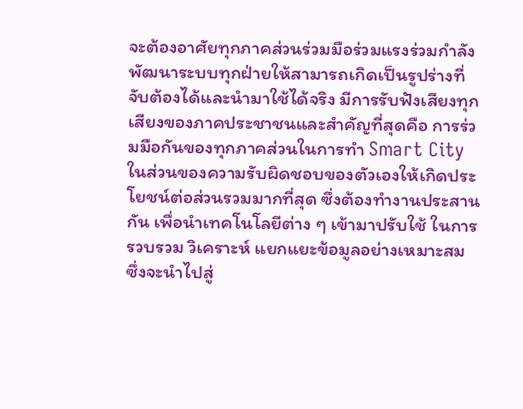จะต้องอาศัยทุกภาคส่วนร่วมมือร่วมแรงร่วมกำลัง พัฒนาระบบทุกฝ่ายให้สามารถเกิดเป็นรูปร่างที่จับต้องได้และนำมาใช้ได้จริง มีการรับฟังเสียงทุกเสียงของภาคประชาชนและสำคัญที่สุดคือ การร่วมมือกันของทุกภาคส่วนในการทำ Smart City ในส่วนของความรับผิดชอบของตัวเองให้เกิดประโยชน์ต่อส่วนรวมมากที่สุด ซึ่งต้องทำงานประสานกัน เพื่อนำเทคโนโลยีต่าง ๆ เข้ามาปรับใช้ ในการรวบรวม วิเคราะห์ แยกแยะข้อมูลอย่างเหมาะสม ซึ่งจะนำไปสู่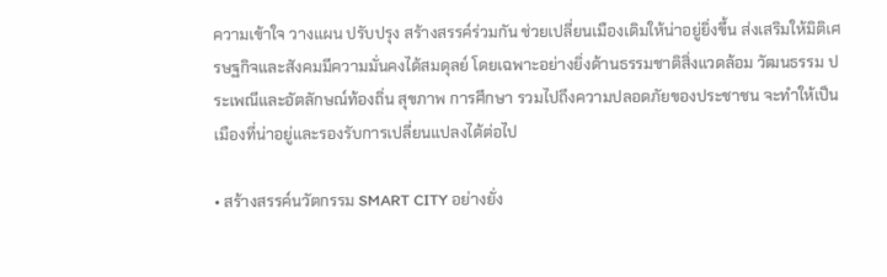ความเข้าใจ วางแผน ปรับปรุง สร้างสรรค์ร่วมกัน ช่วยเปลี่ยนเมืองเดิมให้น่าอยู่ยิ่งขึ้น ส่งเสริมให้มิติเศรษฐกิจและสังคมมีความมั่นคงได้สมดุลย์ โดยเฉพาะอย่างยิ่งด้านธรรมชาติสิ่งแวดล้อม วัฒนธรรม ประเพณีและอัตลักษณ์ท้องถิ่น สุขภาพ การศึกษา รวมไปถึงความปลอดภัยของประชาชน จะทำให้เป็นเมืองที่น่าอยู่และรองรับการเปลี่ยนแปลงได้ต่อไป

• สร้างสรรค์นวัตกรรม SMART CITY อย่างยั่ง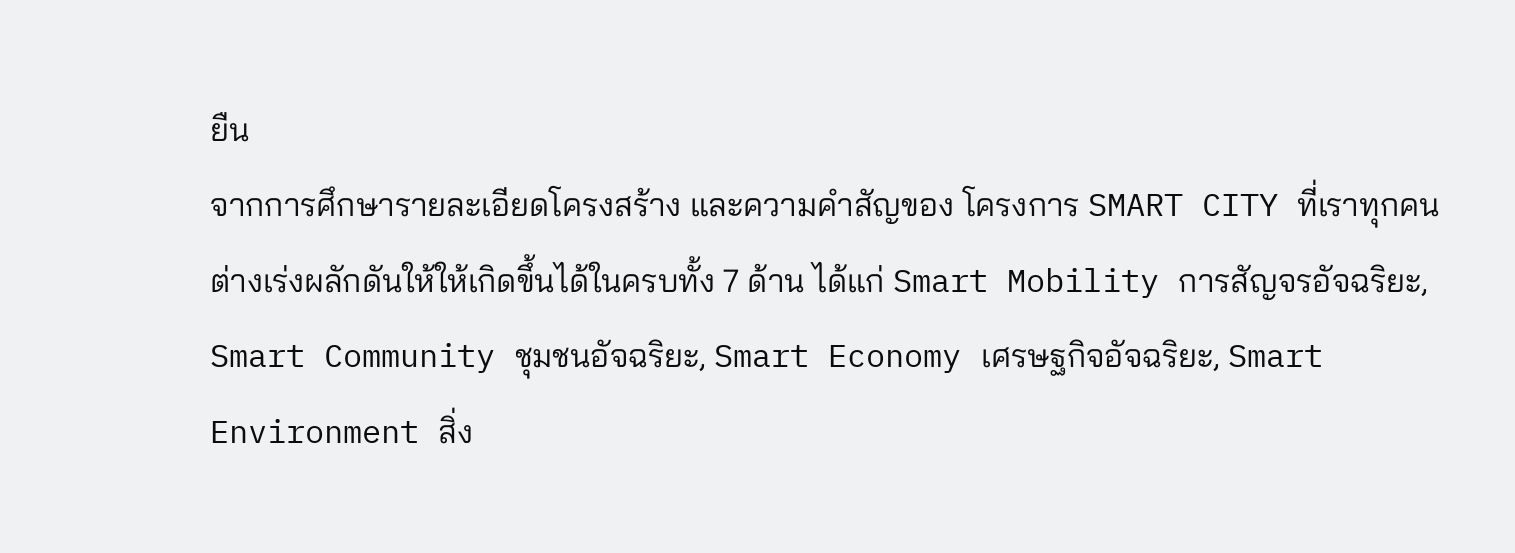ยืน
จากการศึกษารายละเอียดโครงสร้าง และความคำสัญของ โครงการ SMART CITY ที่เราทุกคนต่างเร่งผลักดันให้ให้เกิดขึ้นได้ในครบทั้ง 7 ด้าน ได้แก่ Smart Mobility การสัญจรอัจฉริยะ, Smart Community ชุมชนอัจฉริยะ, Smart Economy เศรษฐกิจอัจฉริยะ, Smart Environment สิ่ง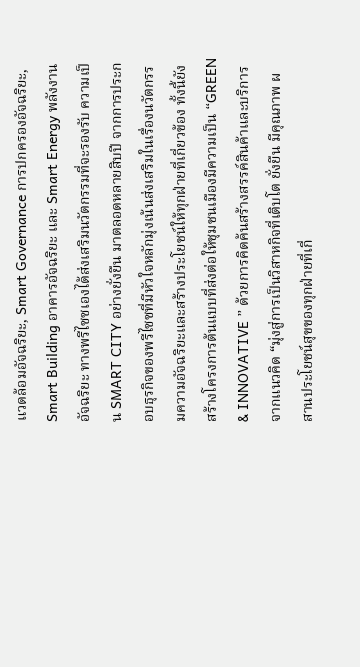แวดล้อมอัจฉริยะ, Smart Governance การปกครองอัจฉริยะ, Smart Building อาคารอัจฉริยะ และ Smart Energy พลังงานอัจฉริยะ ทางพรีไซซเองได้ส่งเสริมนวัตกรรมที่จะรองรับ ความเป็น SMART CITY อย่างยั่งยืน มาตลอดหลายสิบปี จากการประกอบธุรกิจของพรีไซซที่มีหัวใจหลักมุ่งเน้นส่งเสริมในเรื่องนวัตกรรมความอัจฉริยะและสร้างประโยชน์ให้ทุกฝ่ายที่เกี่ยวข้อง ทั้งนี้ยังสร้างโครงการต้นแบบที่ส่งต่อให้ชุมชนเมืองมีความเป็น “GREEN & INNOVATIVE ” ด้วยการคิดค้นสร้างสรรค์สินค้าและบริการ จากแนวคิด “มุ่งสู่การเป็นวิสาหกิจที่เติบโต ยั่งยืน มีคุณภาพ ผสานประโยชน์สุขของทุกฝ่ายที่เกี่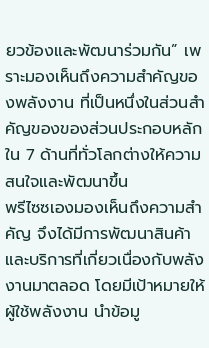ยวข้องและพัฒนาร่วมกัน” เพราะมองเห็นถึงความสำคัญของพลังงาน ที่เป็นหนึ่งในส่วนสำคัญของของส่วนประกอบหลักใน 7 ด้านที่ทั่วโลกต่างให้ความสนใจและพัฒนาขึ้น
พรีไซซเองมองเห็นถึงความสำคัญ จึงได้มีการพัฒนาสินค้าและบริการที่เกี่ยวเนื่องกับพลังงานมาตลอด โดยมีเป้าหมายให้ผู้ใช้พลังงาน นำข้อมู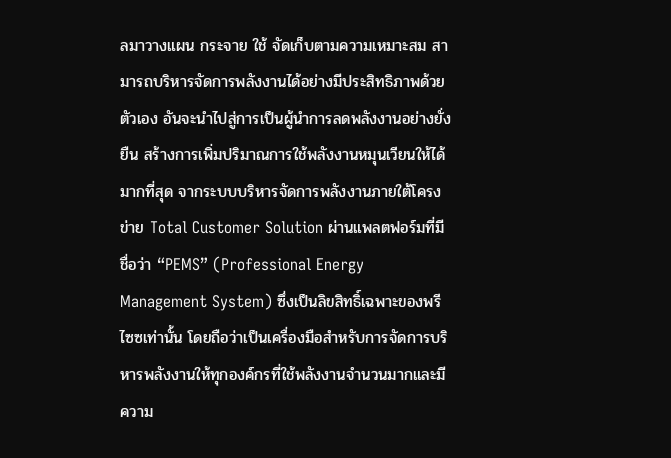ลมาวางแผน กระจาย ใช้ จัดเก็บตามความเหมาะสม สามารถบริหารจัดการพลังงานได้อย่างมีประสิทธิภาพด้วยตัวเอง อันจะนำไปสู่การเป็นผู้นำการลดพลังงานอย่างยั่งยืน สร้างการเพิ่มปริมาณการใช้พลังงานหมุนเวียนให้ได้มากที่สุด จากระบบบริหารจัดการพลังงานภายใต้โครงข่าย Total Customer Solution ผ่านแพลตฟอร์มที่มีชื่อว่า “PEMS” (Professional Energy Management System) ซึ่งเป็นลิขสิทธิ์เฉพาะของพรีไซซเท่านั้น โดยถือว่าเป็นเครื่องมือสำหรับการจัดการบริหารพลังงานให้ทุกองค์กรที่ใช้พลังงานจำนวนมากและมีความ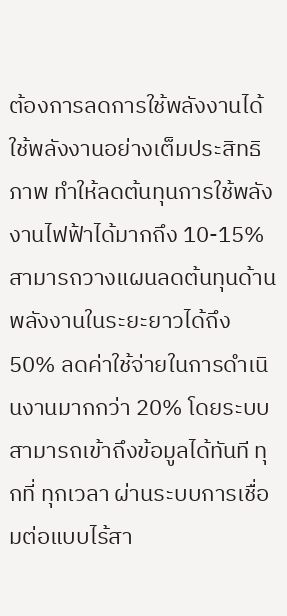ต้องการลดการใช้พลังงานได้ใช้พลังงานอย่างเต็มประสิทธิภาพ ทำให้ลดต้นทุนการใช้พลังงานไฟฟ้าได้มากถึง 10-15% สามารถวางแผนลดต้นทุนด้านพลังงานในระยะยาวได้ถึง 50% ลดค่าใช้จ่ายในการดำเนินงานมากกว่า 20% โดยระบบสามารถเข้าถึงข้อมูลได้ทันที ทุกที่ ทุกเวลา ผ่านระบบการเชื่อมต่อแบบไร้สา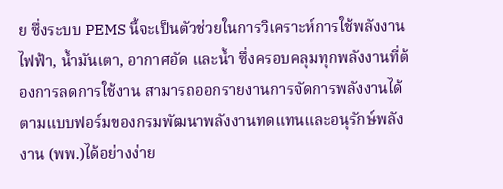ย ซึ่งระบบ PEMS นี้จะเป็นตัวช่วยในการวิเคราะห์การใช้พลังงานไฟฟ้า, น้ำมันเตา, อากาศอัด และน้ำ ซึ่งครอบคลุมทุกพลังงานที่ต้องการลดการใช้งาน สามารถออกรายงานการจัดการพลังงานได้ตามแบบฟอร์มของกรมพัฒนาพลังงานทดแทนและอนุรักษ์พลังงาน (พพ.)ได้อย่างง่าย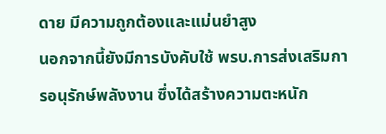ดาย มีความถูกต้องและแม่นยำสูง
นอกจากนี้ยังมีการบังคับใช้ พรบ.การส่งเสริมการอนุรักษ์พลังงาน ซึ่งได้สร้างความตะหนัก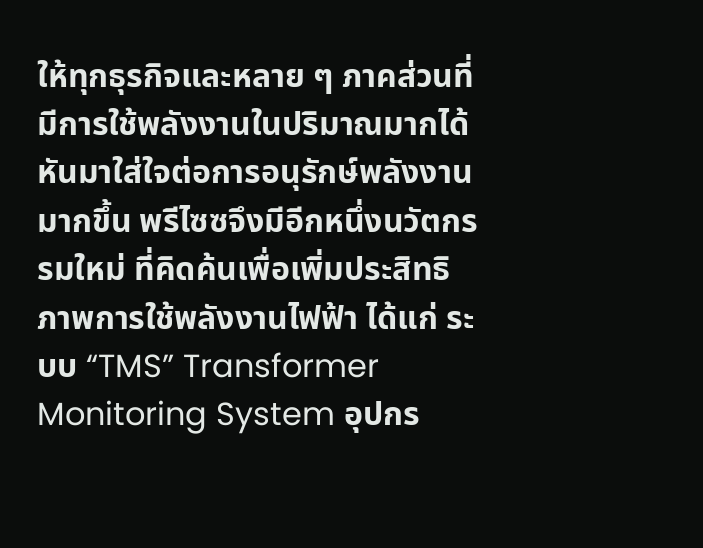ให้ทุกธุรกิจและหลาย ๆ ภาคส่วนที่มีการใช้พลังงานในปริมาณมากได้หันมาใส่ใจต่อการอนุรักษ์พลังงานมากขึ้น พรีไซซจึงมีอีกหนึ่งนวัตกรรมใหม่ ที่คิดค้นเพื่อเพิ่มประสิทธิภาพการใช้พลังงานไฟฟ้า ได้แก่ ระบบ “TMS” Transformer Monitoring System อุปกร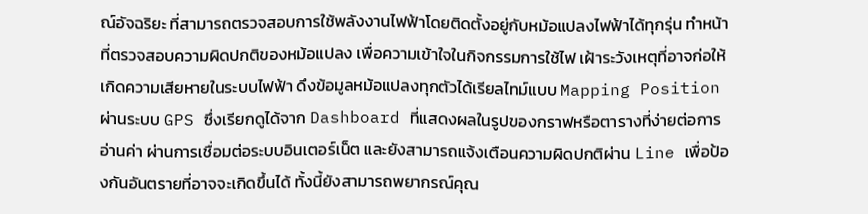ณ์อัจฉริยะ ที่สามารถตรวจสอบการใช้พลังงานไฟฟ้าโดยติดตั้งอยู่กับหม้อแปลงไฟฟ้าได้ทุกรุ่น ทำหน้าที่ตรวจสอบความผิดปกติของหม้อแปลง เพื่อความเข้าใจในกิจกรรมการใช้ไฟ เฝ้าระวังเหตุที่อาจก่อให้เกิดความเสียหายในระบบไฟฟ้า ดึงข้อมูลหม้อแปลงทุกตัวได้เรียลไทม์แบบ Mapping Position ผ่านระบบ GPS ซึ่งเรียกดูได้จาก Dashboard ที่แสดงผลในรูปของกราฟหรือตารางที่ง่ายต่อการอ่านค่า ผ่านการเชื่อมต่อระบบอินเตอร์เน็ต และยังสามารถแจ้งเตือนความผิดปกติผ่าน Line เพื่อป้องกันอันตรายที่อาจจะเกิดขึ้นได้ ทั้งนี้ยังสามารถพยากรณ์คุณ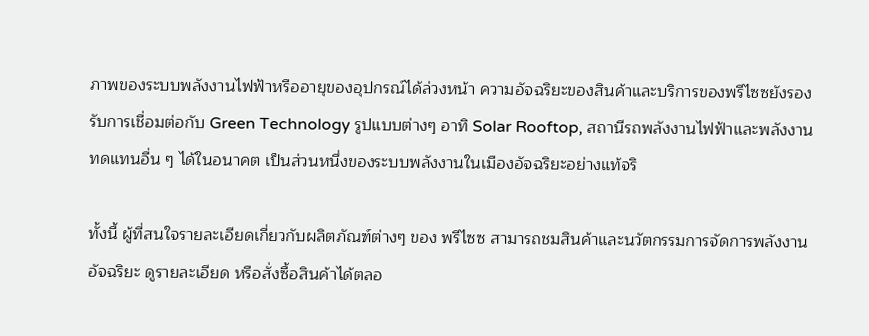ภาพของระบบพลังงานไฟฟ้าหรืออายุของอุปกรณ์ได้ล่วงหน้า ความอัจฉริยะของสินค้าและบริการของพรีไซซยังรองรับการเชื่อมต่อกับ Green Technology รูปแบบต่างๆ อาทิ Solar Rooftop, สถานีรถพลังงานไฟฟ้าและพลังงานทดแทนอื่น ๆ ได้ในอนาคต เป็นส่วนหนึ่งของระบบพลังงานในเมืองอัจฉริยะอย่างแท้จริ

ทั้งนี้ ผู้ที่สนใจรายละเอียดเกี่ยวกับผลิตภัณฑ์ต่างๆ ของ พรีไซซ สามารถชมสินค้าและนวัตกรรมการจัดการพลังงานอัจฉริยะ ดูรายละเอียด หรือสั่งซื้อสินค้าได้ตลอ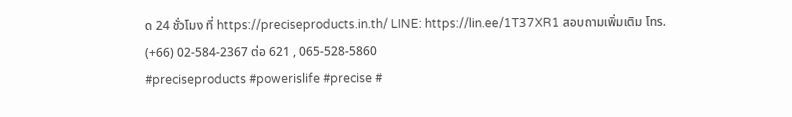ด 24 ชั่วโมง ที่ https://preciseproducts.in.th/ LINE: https://lin.ee/1T37XR1 สอบถามเพิ่มเติม โทร. (+66) 02-584-2367 ต่อ 621 , 065-528-5860
#preciseproducts #powerislife #precise #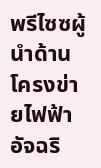พรีไซซผู้นำด้านโครงข่ายไฟฟ้าอัจฉริ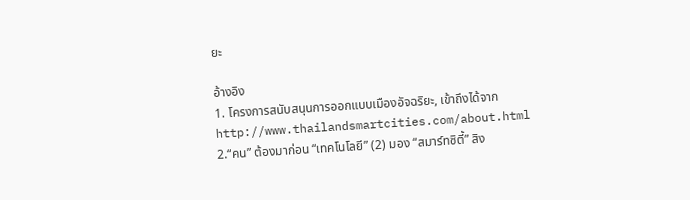ยะ

อ้างอิง
1. โครงการสนับสนุนการออกแบบเมืองอัจฉริยะ, เข้าถึงได้จาก http://www.thailandsmartcities.com/about.html
2.“คน” ต้องมาก่อน “เทคโนโลยี” (2) มอง “สมาร์ทซิตี้” สิง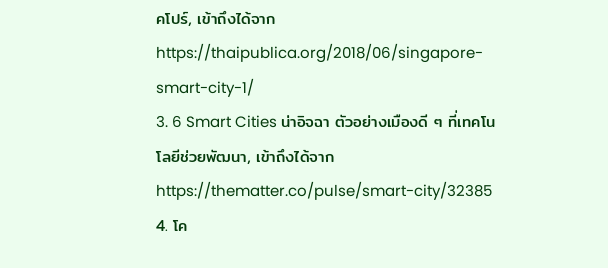คโปร์, เข้าถึงได้จาก https://thaipublica.org/2018/06/singapore-smart-city-1/
3. 6 Smart Cities น่าอิจฉา ตัวอย่างเมืองดี ๆ ที่เทคโนโลยีช่วยพัฒนา, เข้าถึงได้จาก https://thematter.co/pulse/smart-city/32385
4. โค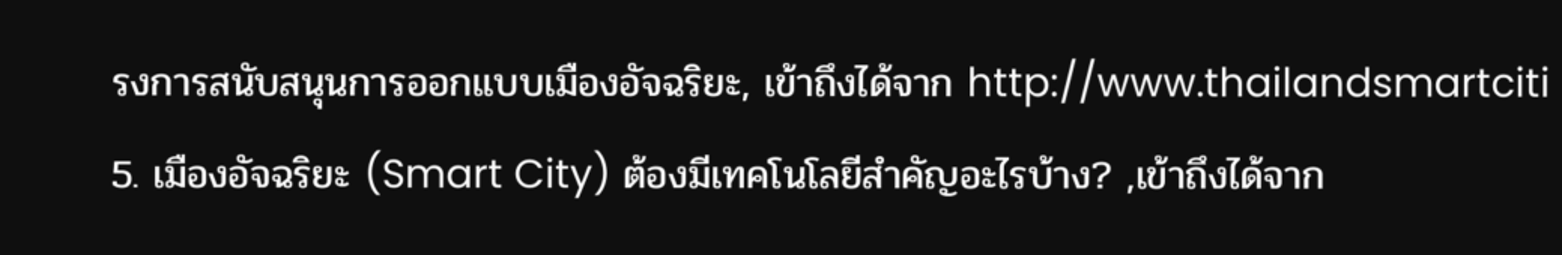รงการสนับสนุนการออกแบบเมืองอัจฉริยะ, เข้าถึงได้จาก http://www.thailandsmartciti
5. เมืองอัจฉริยะ (Smart City) ต้องมีเทคโนโลยีสำคัญอะไรบ้าง? ,เข้าถึงได้จาก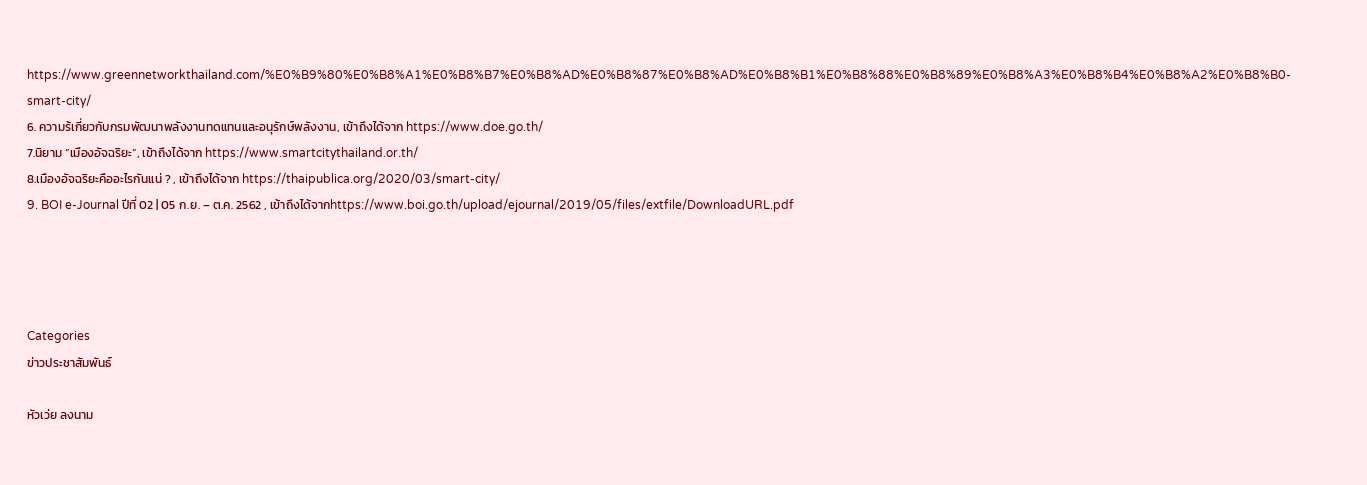https://www.greennetworkthailand.com/%E0%B9%80%E0%B8%A1%E0%B8%B7%E0%B8%AD%E0%B8%87%E0%B8%AD%E0%B8%B1%E0%B8%88%E0%B8%89%E0%B8%A3%E0%B8%B4%E0%B8%A2%E0%B8%B0-smart-city/
6. ความร้เกี่ยวกับกรมพัฒนาพลังงานทดแทนและอนุรักษ์พลังงาน, เข้าถึงได้จาก https://www.doe.go.th/
7.นิยาม “เมืองอัจฉริยะ”, เข้าถึงได้จาก https://www.smartcitythailand.or.th/
8.เมืองอัจฉริยะคืออะไรกันแน่ ? , เข้าถึงได้จาก https://thaipublica.org/2020/03/smart-city/
9. BOI e-Journal ปีที่ 02 | 05 ก.ย. – ต.ค. 2562 , เข้าถึงได้จากhttps://www.boi.go.th/upload/ejournal/2019/05/files/extfile/DownloadURL.pdf




Categories
ข่าวประชาสัมพันธ์

หัวเว่ย ลงนาม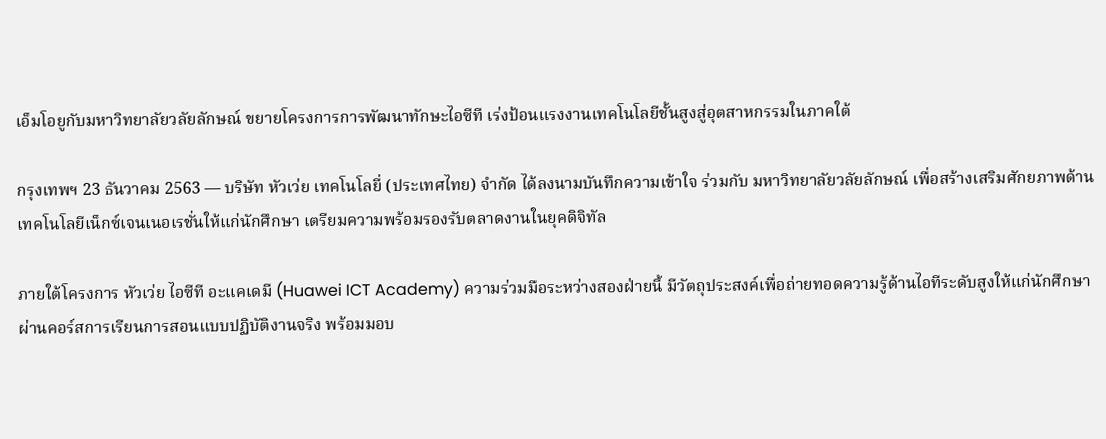เอ็มโอยูกับมหาวิทยาลัยวลัยลักษณ์ ขยายโครงการการพัฒนาทักษะไอซีที เร่งป้อนแรงงานเทคโนโลยีชั้นสูงสู่อุตสาหกรรมในภาคใต้

กรุงเทพฯ 23 ธันวาคม 2563 — บริษัท หัวเว่ย เทคโนโลยี่ (ประเทศไทย) จำกัด ได้ลงนามบันทึกความเข้าใจ ร่วมกับ มหาวิทยาลัยวลัยลักษณ์ เพื่อสร้างเสริมศักยภาพด้านเทคโนโลยีเน็กซ์เจนเนอเรชั่นให้แก่นักศึกษา เตรียมความพร้อมรองรับตลาดงานในยุคดิจิทัล

ภายใต้โครงการ หัวเว่ย ไอซีที อะแคเดมี (Huawei ICT Academy) ความร่วมมือระหว่างสองฝ่ายนี้ มีวัตถุประสงค์เพื่อถ่ายทอดความรู้ด้านไอทีระดับสูงให้แก่นักศึกษา ผ่านคอร์สการเรียนการสอนแบบปฏิบัติงานจริง พร้อมมอบ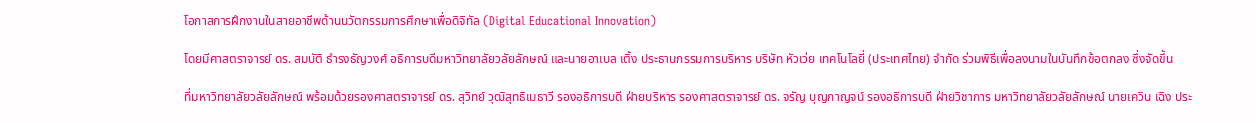โอกาสการฝึกงานในสายอาชีพด้านนวัตกรรมการศึกษาเพื่อดิจิทัล (Digital Educational Innovation)

โดยมีศาสตราจารย์ ดร. สมบัติ ธำรงธัญวงศ์ อธิการบดีมหาวิทยาลัยวลัยลักษณ์ และนายอาเบล เติ้ง ประธานกรรมการบริหาร บริษัท หัวเว่ย เทคโนโลยี่ (ประเทศไทย) จำกัด ร่วมพิธีเพื่อลงนามในบันทึกข้อตกลง ซึ่งจัดขึ้น

ที่มหาวิทยาลัยวลัยลักษณ์ พร้อมด้วยรองศาสตราจารย์ ดร. สุวิทย์ วุฒิสุทธิเมธาวี รองอธิการบดี ฝ่ายบริหาร รองศาสตราจารย์ ดร. จรัญ บุญกาญจน์ รองอธิการบดี ฝ่ายวิชาการ มหาวิทยาลัยวลัยลักษณ์ นายเควิน เฉิง ประ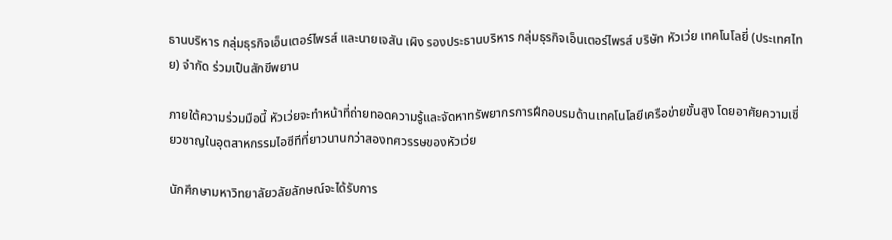ธานบริหาร กลุ่มธุรกิจเอ็นเตอร์ไพรส์ และนายเจสัน เผิง รองประธานบริหาร กลุ่มธุรกิจเอ็นเตอร์ไพรส์ บริษัท หัวเว่ย เทคโนโลยี่ (ประเทศไทย) จำกัด ร่วมเป็นสักขีพยาน

ภายใต้ความร่วมมือนี้ หัวเว่ยจะทำหน้าที่ถ่ายทอดความรู้และจัดหาทรัพยากรการฝึกอบรมด้านเทคโนโลยีเครือข่ายขั้นสูง โดยอาศัยความเชี่ยวชาญในอุตสาหกรรมไอซีทีที่ยาวนานกว่าสองทศวรรษของหัวเว่ย

นักศึกษามหาวิทยาลัยวลัยลักษณ์จะได้รับการ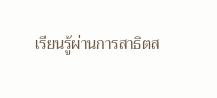เรียนรู้ผ่านการสาธิตส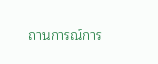ถานการณ์การ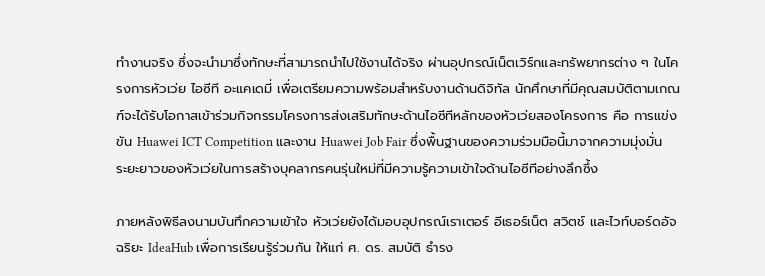ทำงานจริง ซึ่งจะนำมาซึ่งทักษะที่สามารถนำไปใช้งานได้จริง ผ่านอุปกรณ์เน็ตเวิร์กและทรัพยากรต่าง ๆ ในโครงการหัวเว่ย ไอซีที อะแคเดมี่ เพื่อเตรียมความพร้อมสำหรับงานด้านดิจิทัล นักศึกษาที่มีคุณสมบัติตามเกณฑ์จะได้รับโอกาสเข้าร่วมกิจกรรมโครงการส่งเสริมทักษะด้านไอซีทีหลักของหัวเว่ยสองโครงการ คือ การแข่งขัน Huawei ICT Competition และงาน Huawei Job Fair ซึ่งพื้นฐานของความร่วมมือนี้มาจากความมุ่งมั่นระยะยาวของหัวเว่ยในการสร้างบุคลากรคนรุ่นใหม่ที่มีความรู้ความเข้าใจด้านไอซีทีอย่างลึกซึ้ง

ภายหลังพิธีลงนามบันทึกความเข้าใจ หัวเว่ยยังได้มอบอุปกรณ์เราเตอร์ อีเธอร์เน็ต สวิตช์ และไวท์บอร์ดอัจฉริยะ IdeaHub เพื่อการเรียนรู้ร่วมกัน ให้แก่ ศ. ดร. สมบัติ ธำรง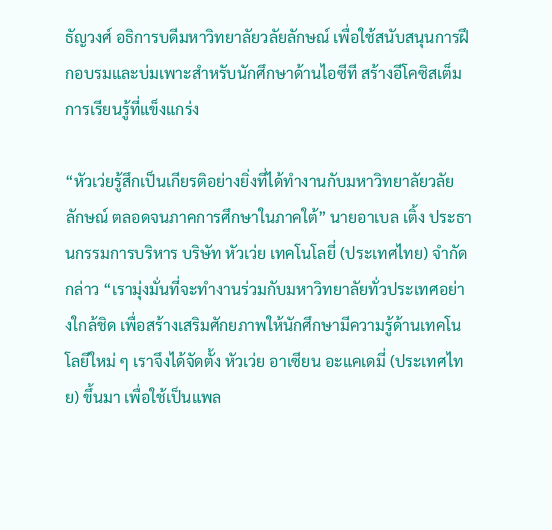ธัญวงศ์ อธิการบดีมหาวิทยาลัยวลัยลักษณ์ เพื่อใช้สนับสนุนการฝึกอบรมและบ่มเพาะสำหรับนักศึกษาด้านไอซีที สร้างอีโคซิสเต็มการเรียนรู้ที่แข็งแกร่ง

“หัวเว่ยรู้สึกเป็นเกียรติอย่างยิ่งที่ได้ทำงานกับมหาวิทยาลัยวลัยลักษณ์ ตลอดจนภาคการศึกษาในภาคใต้” นายอาเบล เติ้ง ประธานกรรมการบริหาร บริษัท หัวเว่ย เทคโนโลยี่ (ประเทศไทย) จำกัด กล่าว “เรามุ่งมั่นที่จะทำงานร่วมกับมหาวิทยาลัยทั่วประเทศอย่างใกล้ชิด เพื่อสร้างเสริมศักยภาพให้นักศึกษามีความรู้ด้านเทคโนโลยีใหม่ ๆ เราจึงได้จัดตั้ง หัวเว่ย อาเซียน อะแคเดมี่ (ประเทศไทย) ขึ้นมา เพื่อใช้เป็นแพล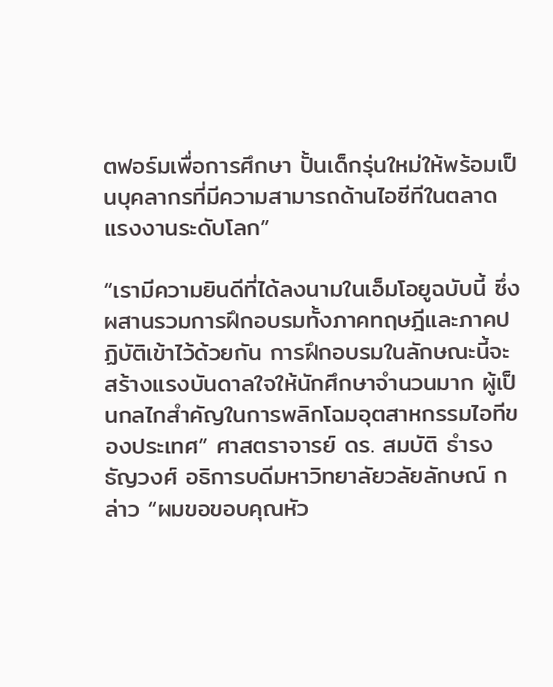ตฟอร์มเพื่อการศึกษา ปั้นเด็กรุ่นใหม่ให้พร้อมเป็นบุคลากรที่มีความสามารถด้านไอซีทีในตลาดแรงงานระดับโลก”

“เรามีความยินดีที่ได้ลงนามในเอ็มโอยูฉบับนี้ ซึ่งผสานรวมการฝึกอบรมทั้งภาคทฤษฎีและภาคปฏิบัติเข้าไว้ด้วยกัน การฝึกอบรมในลักษณะนี้จะสร้างแรงบันดาลใจให้นักศึกษาจำนวนมาก ผู้เป็นกลไกสำคัญในการพลิกโฉมอุตสาหกรรมไอทีของประเทศ” ศาสตราจารย์ ดร. สมบัติ ธำรงธัญวงศ์ อธิการบดีมหาวิทยาลัยวลัยลักษณ์ กล่าว “ผมขอขอบคุณหัว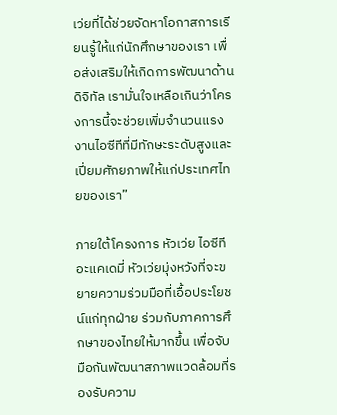เว่ยที่ได้ช่วยจัดหาโอกาสการเรียนรู้ให้แก่นักศึกษาของเรา เพื่อส่งเสริมให้เกิดการพัฒนาด้านดิจิทัล เรามั่นใจเหลือเกินว่าโครงการนี้จะช่วยเพิ่มจำนวนแรงงานไอซีทีที่มีทักษะระดับสูงและเปี่ยมศักยภาพให้แก่ประเทศไทยของเรา”

ภายใต้โครงการ หัวเว่ย ไอซีที อะแคเดมี่ หัวเว่ยมุ่งหวังที่จะขยายความร่วมมือที่เอื้อประโยชน์แก่ทุกฝ่าย ร่วมกับภาคการศึกษาของไทยให้มากขึ้น เพื่อจับมือกันพัฒนาสภาพแวดล้อมที่รองรับความ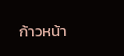ก้าวหน้า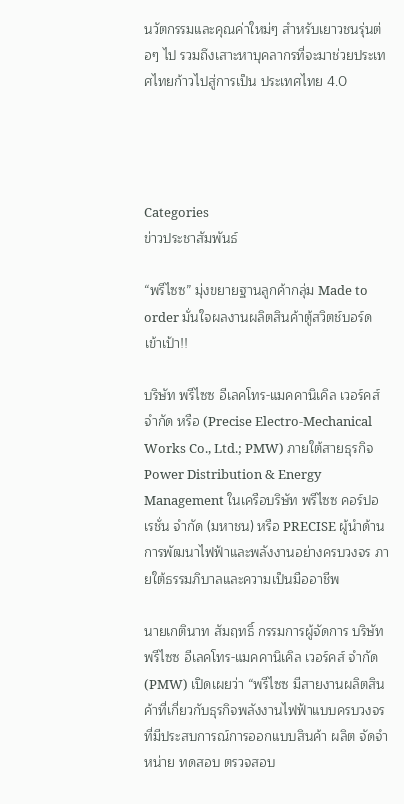นวัตกรรมและคุณค่าใหม่ๆ สำหรับเยาวชนรุ่นต่อๆ ไป รวมถึงเสาะหาบุคลากรที่จะมาช่วยประเทศไทยก้าวไปสู่การเป็น ประเทศไทย 4.0




Categories
ข่าวประชาสัมพันธ์

“พรีไซซ” มุ่งขยายฐานลูกค้ากลุ่ม Made to order มั่นใจผลงานผลิตสินค้าตู้สวิตช์บอร์ด เข้าเป้า!!

บริษัท พรีไซซ อีเลคโทร-แมคคานิเคิล เวอร์คส์ จำกัด หรือ (Precise Electro-Mechanical Works Co., Ltd.; PMW) ภายใต้สายธุรกิจ Power Distribution & Energy Management ในเครือบริษัท พรีไซซ คอร์ปอเรชั่น จำกัด (มหาชน) หรือ PRECISE ผู้นำด้านการพัฒนาไฟฟ้าและพลังงานอย่างครบวงจร ภายใต้ธรรมภิบาลและความเป็นมืออาชีพ

นายเกตินาท สัมฤทธิ์ กรรมการผู้จัดการ บริษัท พรีไซซ อีเลคโทร-แมคคานิเคิล เวอร์คส์ จำกัด (PMW) เปิดเผยว่า “พรีไซซ มีสายงานผลิตสินค้าที่เกี่ยวกับธุรกิจพลังงานไฟฟ้าแบบครบวงจร ที่มีประสบการณ์การออกแบบสินค้า ผลิต จัดจำหน่าย ทดสอบ ตรวจสอบ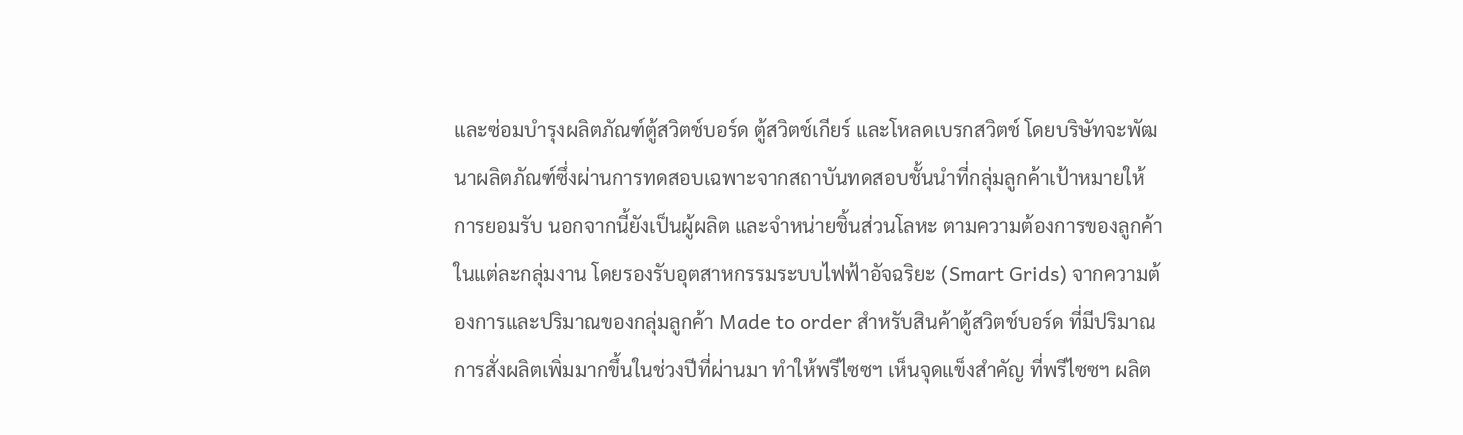และซ่อมบำรุงผลิตภัณฑ์ตู้สวิตช์บอร์ด ตู้สวิตช์เกียร์ และโหลดเบรกสวิตช์ โดยบริษัทจะพัฒนาผลิตภัณฑ์ซึ่งผ่านการทดสอบเฉพาะจากสถาบันทดสอบชั้นนำที่กลุ่มลูกค้าเป้าหมายให้การยอมรับ นอกจากนี้ยังเป็นผู้ผลิต และจำหน่ายชิ้นส่วนโลหะ ตามความต้องการของลูกค้าในแต่ละกลุ่มงาน โดยรองรับอุตสาหกรรมระบบไฟฟ้าอัจฉริยะ (Smart Grids) จากความต้องการและปริมาณของกลุ่มลูกค้า Made to order สำหรับสินค้าตู้สวิตช์บอร์ด ที่มีปริมาณการสั่งผลิตเพิ่มมากขึ้นในช่วงปีที่ผ่านมา ทำให้พรีไซซฯ เห็นจุดแข็งสำคัญ ที่พรีไซซฯ ผลิต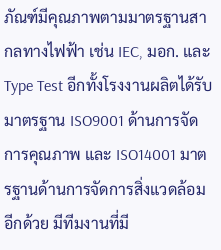ภัณฑ์มีคุณภาพตามมาตรฐานสากลทางไฟฟ้า เช่น IEC, มอก. และ Type Test อีกทั้งโรงงานผลิตได้รับมาตรฐาน ISO9001 ด้านการจัดการคุณภาพ และ ISO14001 มาตรฐานด้านการจัดการสิ่งแวดล้อมอีกด้วย มีทีมงานที่มี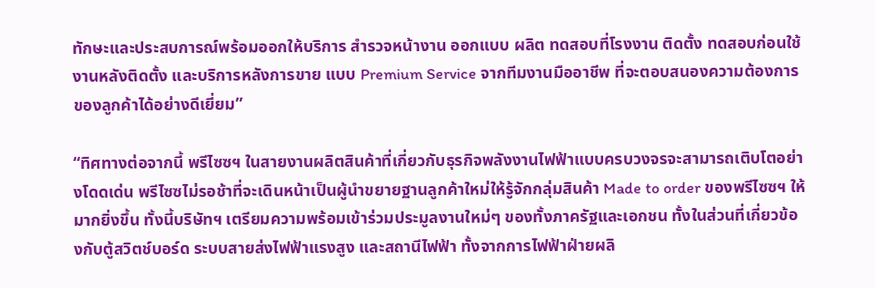ทักษะและประสบการณ์พร้อมออกให้บริการ สำรวจหน้างาน ออกแบบ ผลิต ทดสอบที่โรงงาน ติดตั้ง ทดสอบก่อนใช้งานหลังติดตั้ง และบริการหลังการขาย แบบ Premium Service จากทีมงานมืออาชีพ ที่จะตอบสนองความต้องการของลูกค้าได้อย่างดีเยี่ยม”

“ทิศทางต่อจากนี้ พรีไซซฯ ในสายงานผลิตสินค้าที่เกี่ยวกับธุรกิจพลังงานไฟฟ้าแบบครบวงจรจะสามารถเติบโตอย่างโดดเด่น พรีไซซไม่รอช้าที่จะเดินหน้าเป็นผู้นำขยายฐานลูกค้าใหม่ให้รู้จักกลุ่มสินค้า Made to order ของพรีไซซฯ ให้มากยิ่งขึ้น ทั้งนี้บริษัทฯ เตรียมความพร้อมเข้าร่วมประมูลงานใหม่ๆ ของทั้งภาครัฐและเอกชน ทั้งในส่วนที่เกี่ยวข้องกับตู้สวิตช์บอร์ด ระบบสายส่งไฟฟ้าแรงสูง และสถานีไฟฟ้า ทั้งจากการไฟฟ้าฝ่ายผลิ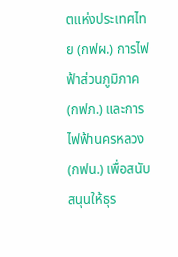ตแห่งประเทศไทย (กฟผ.) การไฟฟ้าส่วนภูมิภาค (กฟภ.) และการไฟฟ้านครหลวง (กฟน.) เพื่อสนับสนุนให้ธุร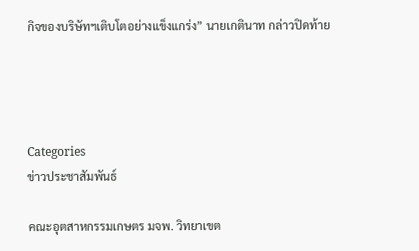กิจของบริษัทฯเติบโตอย่างแข็งแกร่ง” นายเกตินาท กล่าวปิดท้าย




Categories
ข่าวประชาสัมพันธ์

คณะอุตสาหกรรมเกษตร มจพ. วิทยาเขต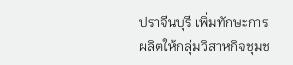ปราจีนบุรี เพิ่มทักษะการผลิตให้กลุ่มวิสาหกิจชุมช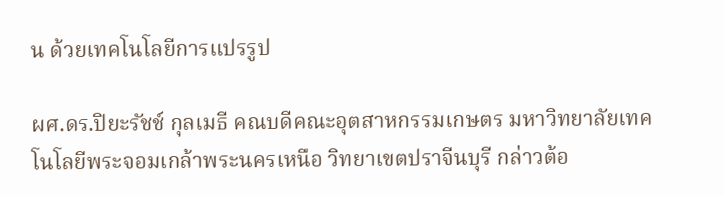น ด้วยเทคโนโลยีการแปรรูป

ผศ.ดร.ปิยะรัชช์ กุลเมธี คณบดีคณะอุตสาหกรรมเกษตร มหาวิทยาลัยเทคโนโลยีพระจอมเกล้าพระนครเหนือ วิทยาเขตปราจีนบุรี กล่าวต้อ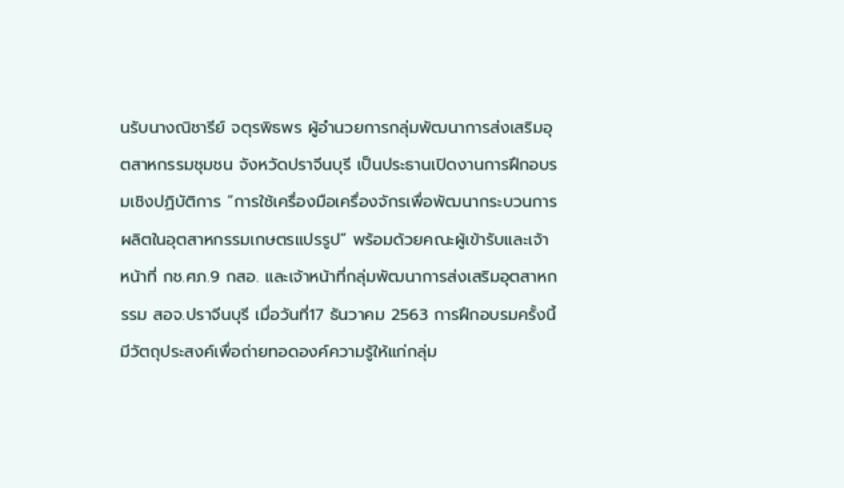นรับนางณิชารีย์ จตุรพิธพร ผู้อำนวยการกลุ่มพัฒนาการส่งเสริมอุตสาหกรรมชุมชน จังหวัดปราจีนบุรี เป็นประธานเปิดงานการฝึกอบรมเชิงปฏิบัติการ “การใช้เครื่องมือเครื่องจักรเพื่อพัฒนากระบวนการผลิตในอุตสาหกรรมเกษตรแปรรูป” พร้อมด้วยคณะผู้เข้ารับและเจ้าหน้าที่ กช.ศภ.9 กสอ. และเจ้าหน้าที่กลุ่มพัฒนาการส่งเสริมอุตสาหกรรม สอจ.ปราจีนบุรี เมื่อวันที่17 ธันวาคม 2563 การฝึกอบรมครั้งนี้มีวัตถุประสงค์เพื่อถ่ายทอดองค์ความรู้ให้แก่กลุ่ม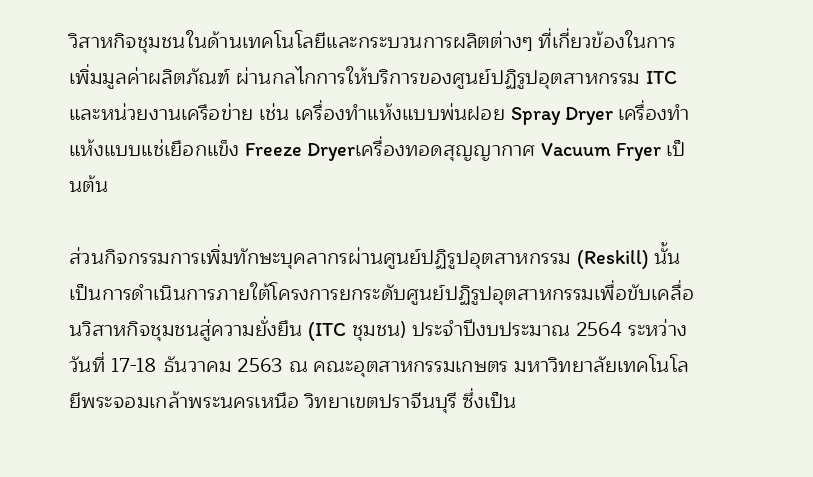วิสาหกิจชุมชนในด้านเทคโนโลยีและกระบวนการผลิตต่างๆ ที่เกี่ยวข้องในการเพิ่มมูลค่าผลิตภัณฑ์ ผ่านกลไกการให้บริการของศูนย์ปฏิรูปอุตสาหกรรม ITC และหน่วยงานเครือข่าย เช่น เครื่องทำแห้งแบบพ่นฝอย Spray Dryer เครื่องทำแห้งแบบแช่เยือกแข็ง Freeze Dryerเครื่องทอดสุญญากาศ Vacuum Fryer เป็นต้น

ส่วนกิจกรรมการเพิ่มทักษะบุคลากรผ่านศูนย์ปฏิรูปอุตสาหกรรม (Reskill) นั้น เป็นการดำเนินการภายใต้โครงการยกระดับศูนย์ปฏิรูปอุตสาหกรรมเพื่อขับเคลื่อนวิสาหกิจชุมชนสู่ความยั่งยืน (ITC ชุมชน) ประจำปีงบประมาณ 2564 ระหว่างวันที่ 17-18 ธันวาคม 2563 ณ คณะอุตสาหกรรมเกษตร มหาวิทยาลัยเทคโนโลยีพระจอมเกล้าพระนครเหนือ วิทยาเขตปราจีนบุรี ซึ่งเป็น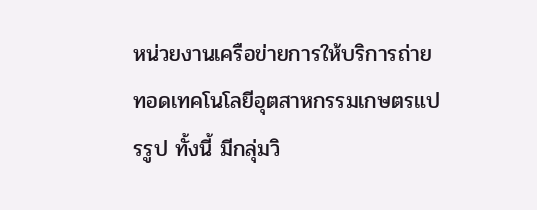หน่วยงานเครือข่ายการให้บริการถ่ายทอดเทคโนโลยีอุตสาหกรรมเกษตรแปรรูป ทั้งนี้ มีกลุ่มวิ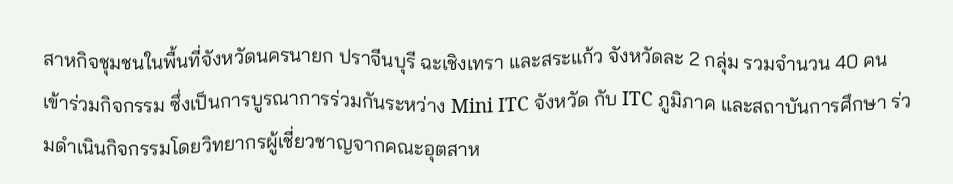สาหกิจชุมชนในพื้นที่จังหวัดนครนายก ปราจีนบุรี ฉะเชิงเทรา และสระแก้ว จังหวัดละ 2 กลุ่ม รวมจำนวน 40 คน เข้าร่วมกิจกรรม ซึ่งเป็นการบูรณาการร่วมกันระหว่าง Mini ITC จังหวัด กับ ITC ภูมิภาค และสถาบันการศึกษา ร่วมดำเนินกิจกรรมโดยวิทยากรผู้เชี่ยวชาญจากคณะอุตสาห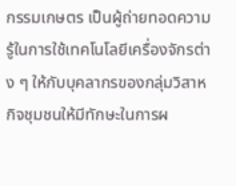กรรมเกษตร เป็นผู้ถ่ายทอดความรู้ในการใช้เทคโนโลยีเครื่องจักรต่าง ๆ ให้กับบุคลากรของกลุ่มวิสาหกิจชุมชนให้มีทักษะในการผ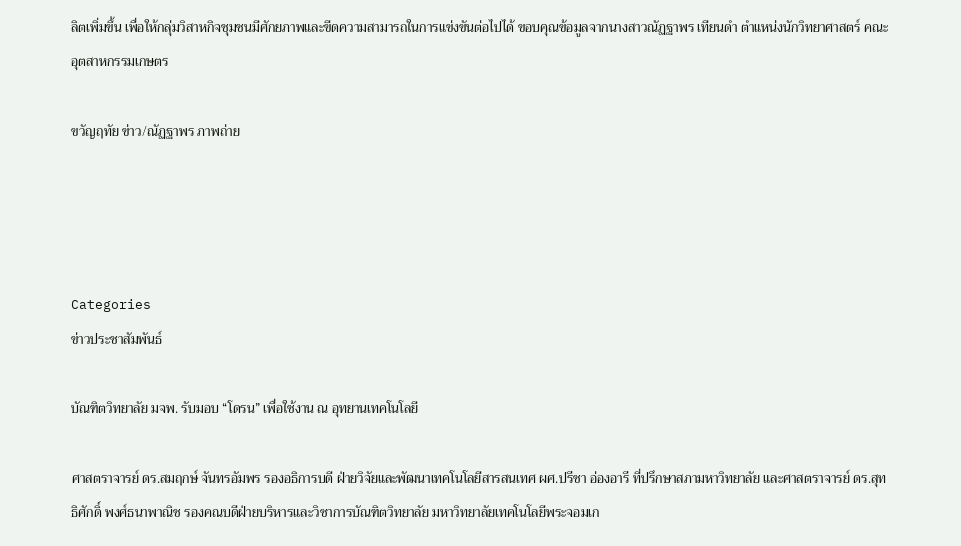ลิตเพิ่มขึ้น เพื่อให้กลุ่มวิสาหกิจชุมชนมีศักยภาพและขีดความสามารถในการแข่งขันต่อไปได้ ขอบคุณข้อมูลจากนางสาวณัฏฐาพร เทียนดำ ตำแหน่งนักวิทยาศาสตร์ คณะอุตสาหกรรมเกษตร

ขวัญฤทัย ข่าว/ณัฏฐาพร ภาพถ่าย




Categories
ข่าวประชาสัมพันธ์

บัณฑิตวิทยาลัย มจพ. รับมอบ “โดรน” เพื่อใช้งาน ณ อุทยานเทคโนโลยี

ศาสตราจารย์ ดร.สมฤกษ์ จันทรอัมพร รองอธิการบดี ฝ่ายวิจัยและพัฒนาเทคโนโลยีสารสนเทศ ผศ.ปรีชา อ่องอารี ที่ปรึกษาสภามหาวิทยาลัย และศาสตราจารย์ ดร.สุทธิศักดิ์ พงศ์ธนาพาณิช รองคณบดีฝ่ายบริหารและวิชาการบัณฑิตวิทยาลัย มหาวิทยาลัยเทคโนโลยีพระจอมเก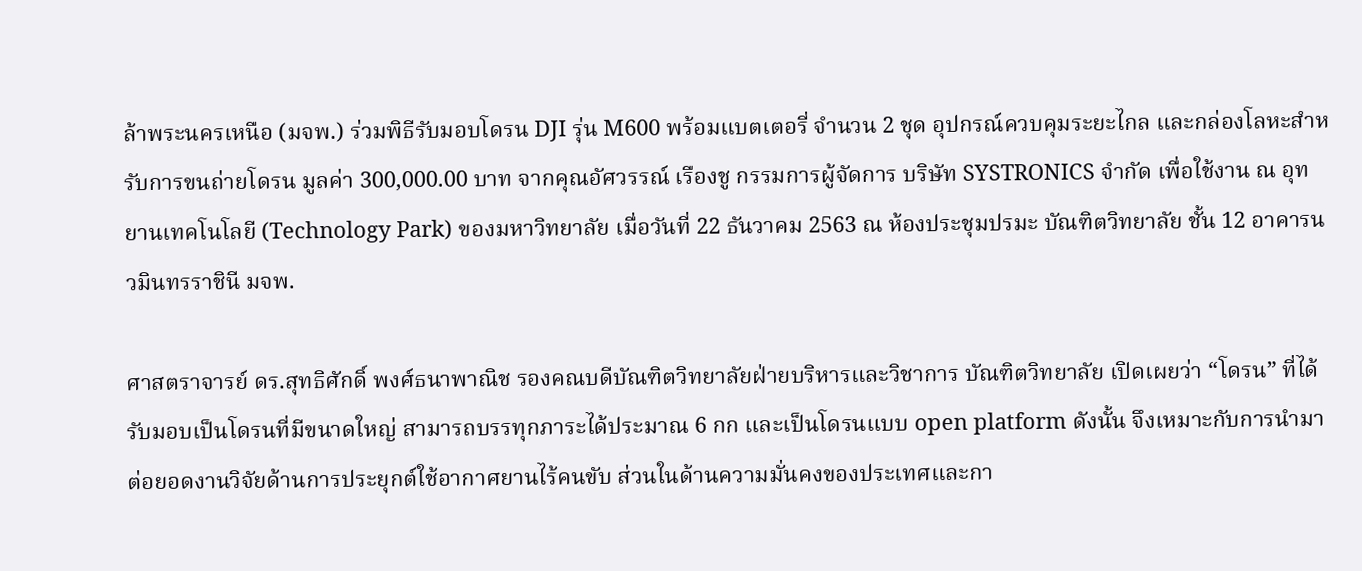ล้าพระนครเหนือ (มจพ.) ร่วมพิธีรับมอบโดรน DJI รุ่น M600 พร้อมแบตเตอรี่ จำนวน 2 ชุด อุปกรณ์ควบคุมระยะไกล และกล่องโลหะสำหรับการขนถ่ายโดรน มูลค่า 300,000.00 บาท จากคุณอัศวรรณ์ เรืองชู กรรมการผู้จัดการ บริษัท SYSTRONICS จำกัด เพื่อใช้งาน ณ อุทยานเทคโนโลยี (Technology Park) ของมหาวิทยาลัย เมื่อวันที่ 22 ธันวาคม 2563 ณ ห้องประชุมปรมะ บัณฑิตวิทยาลัย ชั้น 12 อาคารนวมินทรราชินี มจพ.

ศาสตราจารย์ ดร.สุทธิศักดิ์ พงศ์ธนาพาณิช รองคณบดีบัณฑิตวิทยาลัยฝ่ายบริหารและวิชาการ บัณฑิตวิทยาลัย เปิดเผยว่า “โดรน” ที่ได้รับมอบเป็นโดรนที่มีขนาดใหญ่ สามารถบรรทุกภาระได้ประมาณ 6 กก และเป็นโดรนแบบ open platform ดังนั้น จึงเหมาะกับการนำมาต่อยอดงานวิจัยด้านการประยุกต์ใช้อากาศยานไร้คนขับ ส่วนในด้านความมั่นคงของประเทศและกา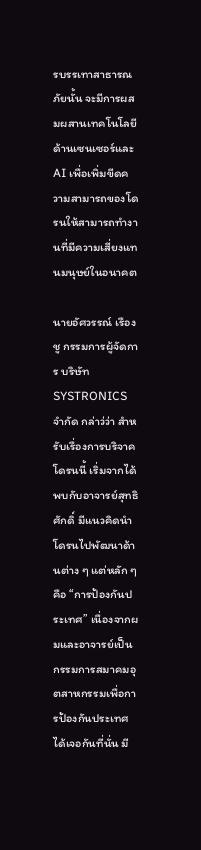รบรรเทาสาธารณภัยนั้น จะมีการผสมผสานเทคโนโลยีด้านเซนเซอร์และ AI เพื่อเพิ่มขีดความสามารถของโดรนให้สามารถทำงานที่มีความเสี่ยงแทนมนุษย์ในอนาคต

นายอัศวรรณ์ เรืองชู กรรมการผู้จัดการ บริษัท SYSTRONICS จำกัด กล่าว่ว่า สำหรับเรื่องการบริจาคโดรนนี้ เริ่มจากได้พบกับอาจารย์สุทธิศักดิ์ มีแนวคิดนำโดรนไปพัฒนาด้านต่าง ๆ แต่หลัก ๆ คือ “การป้องกันประเทศ” เนื่องจากผมและอาจารย์เป็นกรรมการสมาคมอุตสาหกรรมเพื่อการป้องกันประเทศ ได้เจอกันที่นั่น มี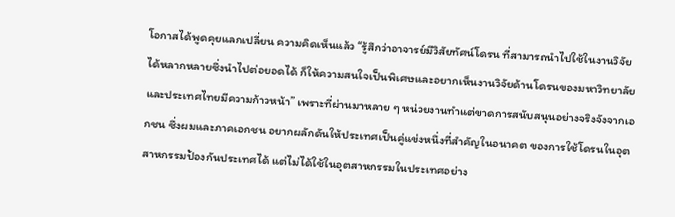โอกาสได้พูดคุยแลกเปลี่ยน ความคิดเห็นแล้ว “รู้สึกว่าอาจารย์มีวิสัยทัศน์โดรน ที่สามารถนำไปใช้ในงานวิจัยได้หลากหลายซึ่งนำไปต่อยอดได้ ก็ให้ความสนใจเป็นพิเศษและอยากเห็นงานวิจัยด้านโดรนของมหาวิทยาลัยและประเทศไทยมีความก้าวหน้า” เพราะที่ผ่านมาหลาย ๆ หน่วยงานทำแต่ขาดการสนับสนุนอย่างจริงจังจากเอกชน ซึ่งผมและภาคเอกชน อยากผลักดันให้ประเทศเป็นคู่แข่งหนึ่งที่สำคัญในอนาคต ของการใช้โดรนในอุตสาหกรรมป้องกันประเทศได้ แต่ไม่ได้ใช้ในอุตสาหกรรมในประเทศอย่าง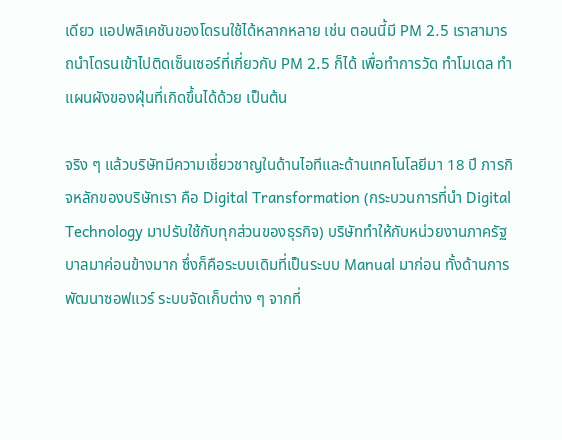เดียว แอปพลิเคชันของโดรนใช้ได้หลากหลาย เช่น ตอนนี้มี PM 2.5 เราสามารถนำโดรนเข้าไปติดเซ็นเซอร์ที่เกี่ยวกับ PM 2.5 ก็ได้ เพื่อทำการวัด ทำโมเดล ทำแผนผังของฝุ่นที่เกิดขึ้นได้ด้วย เป็นต้น

จริง ๆ แล้วบริษัทมีความเชี่ยวชาญในด้านไอทีและด้านเทคโนโลยีมา 18 ปี ภารกิจหลักของบริษัทเรา คือ Digital Transformation (กระบวนการที่นำ Digital Technology มาปรับใช้กับทุกส่วนของธุรกิจ) บริษัททำให้กับหน่วยงานภาครัฐบาลมาค่อนข้างมาก ซึ่งก็คือระบบเดิมที่เป็นระบบ Manual มาก่อน ทั้งด้านการพัฒนาซอฟแวร์ ระบบจัดเก็บต่าง ๆ จากที่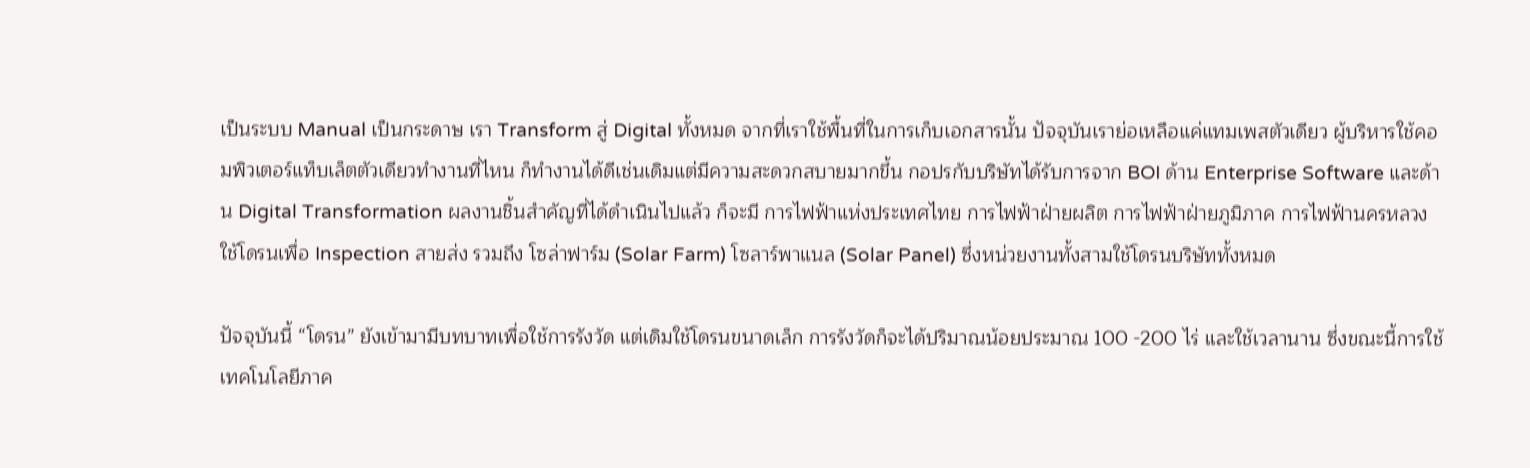เป็นระบบ Manual เป็นกระดาษ เรา Transform สู่ Digital ทั้งหมด จากที่เราใช้พื้นที่ในการเก็บเอกสารนั้น ปัจจุบันเราย่อเหลือแค่แทมเพสตัวเดียว ผู้บริหารใช้คอมพิวเตอร์แท็บเล็ตตัวเดียวทำงานที่ไหน ก็ทำงานได้ดีเช่นเดิมแต่มีความสะดวกสบายมากขึ้น กอปรกับบริษัทได้รับการจาก BOI ด้าน Enterprise Software และด้าน Digital Transformation ผลงานชิ้นสำคัญที่ได้ดำเนินไปแล้ว ก็จะมี การไฟฟ้าแห่งประเทศไทย การไฟฟ้าฝ่ายผลิต การไฟฟ้าฝ่ายภูมิภาค การไฟฟ้านครหลวง ใช้โดรนเพื่อ Inspection สายส่ง รวมถึง โซล่าฟาร์ม (Solar Farm) โซลาร์พาแนล (Solar Panel) ซึ่งหน่วยงานทั้งสามใช้โดรนบริษัททั้งหมด

ปัจจุบันนี้ “โดรน” ยังเข้ามามีบทบาทเพื่อใช้การรังวัด แต่เดิมใช้โดรนขนาดเล็ก การรังวัดก็จะได้ปริมาณน้อยประมาณ 100 -200 ไร่ และใช้เวลานาน ซึ่งขณะนี้การใช้เทคโนโลยีภาค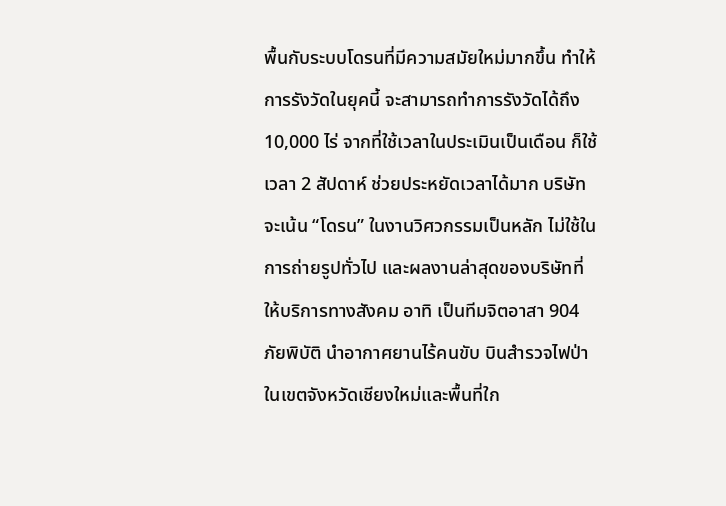พื้นกับระบบโดรนที่มีความสมัยใหม่มากขึ้น ทำให้การรังวัดในยุคนี้ จะสามารถทำการรังวัดได้ถึง 10,000 ไร่ จากที่ใช้เวลาในประเมินเป็นเดือน ก็ใช้เวลา 2 สัปดาห์ ช่วยประหยัดเวลาได้มาก บริษัทจะเน้น “โดรน” ในงานวิศวกรรมเป็นหลัก ไม่ใช้ในการถ่ายรูปทั่วไป และผลงานล่าสุดของบริษัทที่ให้บริการทางสังคม อาทิ เป็นทีมจิตอาสา 904 ภัยพิบัติ นำอากาศยานไร้คนขับ บินสำรวจไฟป่าในเขตจังหวัดเชียงใหม่และพื้นที่ใก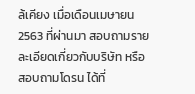ล้เคียง เมื่อเดือนเมษายน 2563 ที่ผ่านมา สอบถามรายละเอียดเกี่ยวกับบริษัท หรือสอบถามโดรน ได้ที่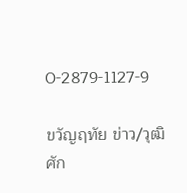0-2879-1127-9

ขวัญฤทัย ข่าว/วุฒิศัก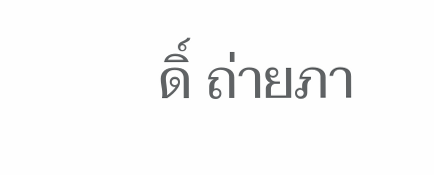ดิ์ ถ่ายภา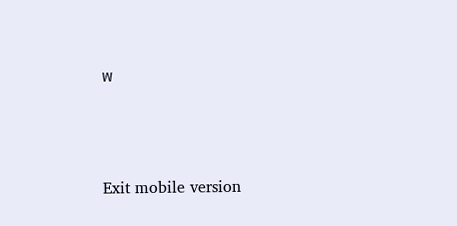พ




Exit mobile version